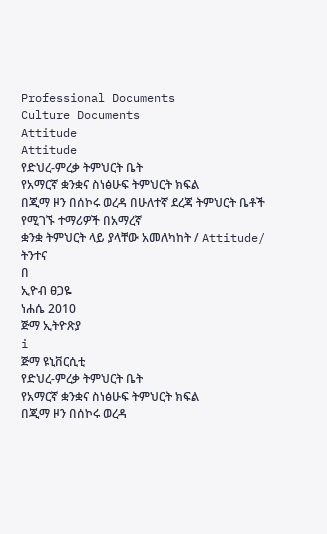Professional Documents
Culture Documents
Attitude
Attitude
የድህረ-ምረቃ ትምህርት ቤት
የአማርኛ ቋንቋና ስነፅሁፍ ትምህርት ክፍል
በጂማ ዞን በሰኮሩ ወረዳ በሁለተኛ ደረጃ ትምህርት ቤቶች የሚገኙ ተማሪዎች በአማረኛ
ቋንቋ ትምህርት ላይ ያላቸው አመለካከት / Attitude/ ትንተና
በ
ኢዮብ ፀጋዬ
ነሐሴ 2010
ጅማ ኢትዮጽያ
i
ጅማ ዩኒቨርሲቲ
የድህረ-ምረቃ ትምህርት ቤት
የአማርኛ ቋንቋና ስነፅሁፍ ትምህርት ክፍል
በጂማ ዞን በሰኮሩ ወረዳ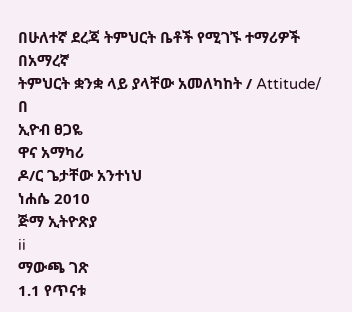በሁለተኛ ደረጃ ትምህርት ቤቶች የሚገኙ ተማሪዎች በአማረኛ
ትምህርት ቋንቋ ላይ ያላቸው አመለካከት / Attitude/
በ
ኢዮብ ፀጋዬ
ዋና አማካሪ
ዶ/ር ጌታቸው አንተነህ
ነሐሴ 2010
ጅማ ኢትዮጽያ
ii
ማውጫ ገጽ
1.1 የጥናቱ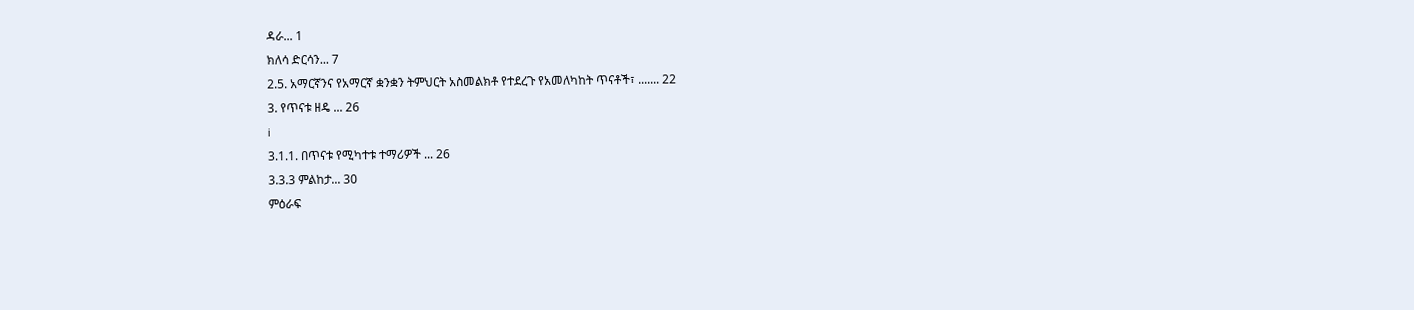ዳራ... 1
ክለሳ ድርሳን... 7
2.5. አማርኛንና የአማርኛ ቋንቋን ትምህርት አስመልክቶ የተደረጉ የአመለካከት ጥናቶች፣ ....... 22
3. የጥናቱ ዘዴ ... 26
i
3.1.1. በጥናቱ የሚካተቱ ተማሪዎች ... 26
3.3.3 ምልከታ... 30
ምዕራፍ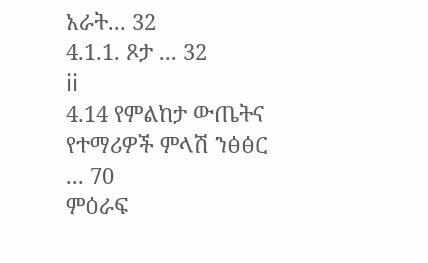አራት... 32
4.1.1. ጾታ ... 32
ii
4.14 የምልከታ ውጤትና የተማሪዎች ምላሽ ንፅፅር ... 70
ምዕራፍ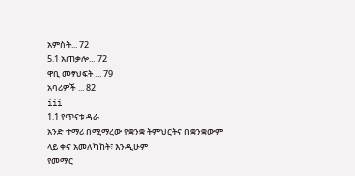አምስት... 72
5.1 አጠቃሎ... 72
ዋቢ መፃህፍት ... 79
አባሪዎች ... 82
iii
1.1 የጥናቱ ዳራ
አንድ ተማሪ በሚማረው የቋንቋ ትምህርትና በቋንቋውም ላይ ቀና አመለካከት፣ እንዲሁም
የመማር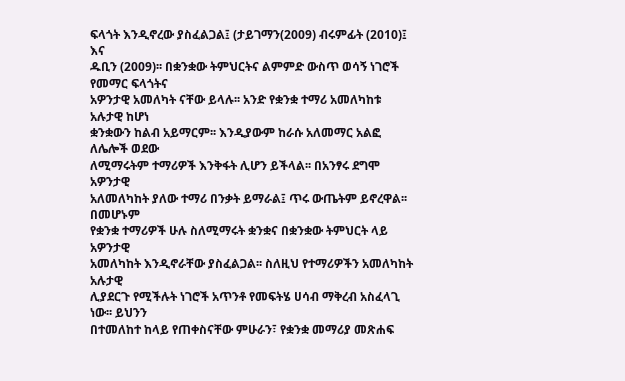ፍላጎት እንዲኖረው ያስፈልጋል፤ (ታይገማን(2009) ብሩምፊት (2010)፤ እና
ዱቢን (2009)፡፡ በቋንቋው ትምህርትና ልምምድ ውስጥ ወሳኝ ነገሮች የመማር ፍላጎትና
አዎንታዊ አመለካት ናቸው ይላሉ፡፡ አንድ የቋንቋ ተማሪ አመለካከቱ አሉታዊ ከሆነ
ቋንቋውን ከልብ አይማርም፡፡ እንዲያውም ከራሱ አለመማር አልፎ ለሌሎች ወደው
ለሚማሩትም ተማሪዎች እንቅፋት ሊሆን ይችላል፡፡ በአንፃሩ ደግሞ አዎንታዊ
አለመለካከት ያለው ተማሪ በንቃት ይማራል፤ ጥሩ ውጤትም ይኖረዋል፡፡ በመሆኑም
የቋንቋ ተማሪዎች ሁሉ ስለሚማሩት ቋንቋና በቋንቋው ትምህርት ላይ አዎንታዊ
አመለካከት እንዲኖራቸው ያስፈልጋል፡፡ ስለዚህ የተማሪዎችን አመለካከት አሉታዊ
ሊያደርጉ የሚችሉት ነገሮች አጥንቶ የመፍትሄ ሀሳብ ማቅረብ አስፈላጊ ነው፡፡ ይህንን
በተመለከተ ከላይ የጠቀስናቸው ምሁራን፣ የቋንቋ መማሪያ መጽሐፍ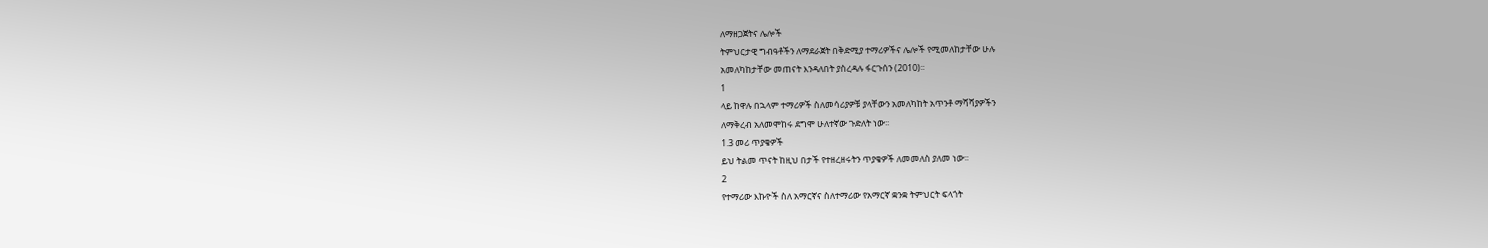ለማዘጋጀትና ሌሎች
ትምህርታዊ ግብዓቶችን ለማደራጀት በቅድሚያ ተማሪዎችና ሌሎች የሚመለከታቸው ሁሉ
አመለካከታቸው መጠናት እንዳለበት ያስረዳሉ ፋርጉሰን (2010)፡፡
1
ላይ ከዋሉ በኋላም ተማሪዎች ስለመሳሪያዎቹ ያላቸውን አመለካከት አጥንቶ ማሻሻያዎችን
ለማቅረብ አለመሞከሩ ደግሞ ሁለተኛው ጉድለት ነው፡፡
1.3 መሪ ጥያቄዎች
ይህ ትልመ ጥናት ከዚህ በታች የተዘረዘሩትን ጥያቄዎች ለመመለስ ያለመ ነው፡፡
2
የተማሪው እኩዮች ስለ አማርኛና ስለተማሪው የአማርኛ ቋንቋ ትምህርት ፍላጎት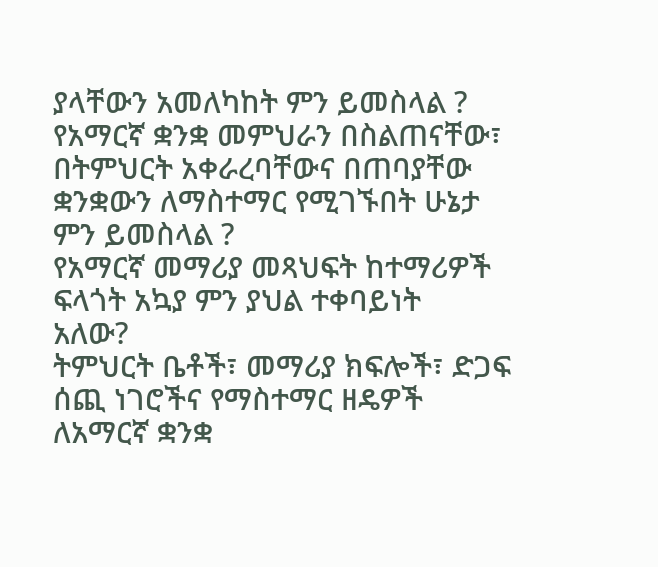ያላቸውን አመለካከት ምን ይመስላል ?
የአማርኛ ቋንቋ መምህራን በስልጠናቸው፣ በትምህርት አቀራረባቸውና በጠባያቸው
ቋንቋውን ለማስተማር የሚገኙበት ሁኔታ ምን ይመስላል ?
የአማርኛ መማሪያ መጻህፍት ከተማሪዎች ፍላጎት አኳያ ምን ያህል ተቀባይነት
አለው?
ትምህርት ቤቶች፣ መማሪያ ክፍሎች፣ ድጋፍ ሰጪ ነገሮችና የማስተማር ዘዴዎች
ለአማርኛ ቋንቋ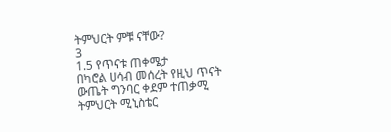ትምህርት ምቹ ናቸው?
3
1.5 የጥናቱ ጠቀሜታ
በካሮል ሀሳብ መሰረት የዚህ ጥናት ውጤት ግንባር ቀደም ተጠቃሚ ትምህርት ሚኒስቴር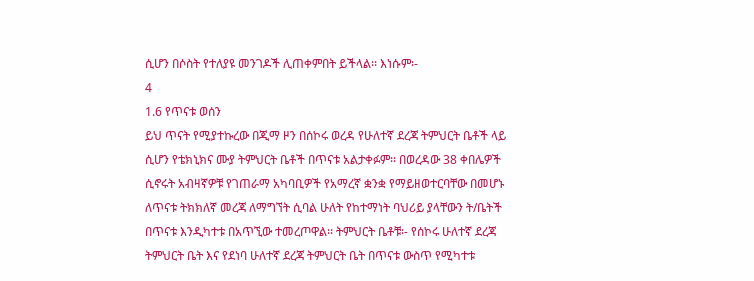ሲሆን በሶስት የተለያዩ መንገዶች ሊጠቀምበት ይችላል፡፡ እነሱም፡-
4
1.6 የጥናቱ ወሰን
ይህ ጥናት የሚያተኩረው በጂማ ዞን በሰኮሩ ወረዳ የሁለተኛ ደረጃ ትምህርት ቤቶች ላይ
ሲሆን የቴክኒክና ሙያ ትምህርት ቤቶች በጥናቱ አልታቀፉም፡፡ በወረዳው 38 ቀበሌዎች
ሲኖሩት አብዛኛዎቹ የገጠራማ አካባቢዎች የአማረኛ ቋንቋ የማይዘወተርባቸው በመሆኑ
ለጥናቱ ትክክለኛ መረጃ ለማግኘት ሲባል ሁለት የከተማነት ባህሪይ ያላቸውን ት/ቤትች
በጥናቱ እንዲካተቱ በአጥኚው ተመረጦዋል፡፡ ትምህርት ቤቶቹ፡- የሰኮሩ ሁለተኛ ደረጃ
ትምህርት ቤት እና የደነባ ሁለተኛ ደረጃ ትምህርት ቤት በጥናቱ ውስጥ የሚካተቱ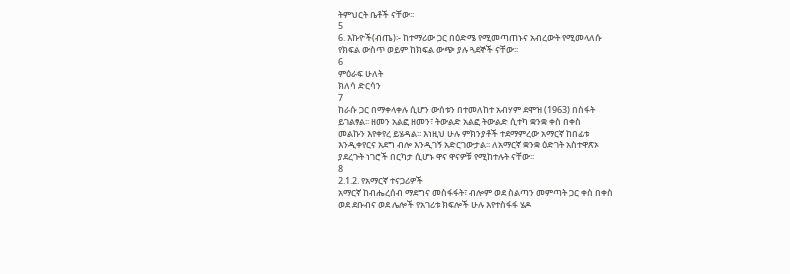ትምህርት ቤቶች ናቸው፡፡
5
6. እኩዮች(ብጤ)፡- ከተማሪው ጋር በዕድሜ የሚመጣጠኑና አብረውት የሚመላለሱ
የክፍል ውስጥ ወይም ከክፍል ውጭ ያሉ ጓደኞች ናቸው፡፡
6
ምዕራፍ ሁለት
ክለሳ ድርሳን
7
ከራሱ ጋር በማቀላቀሉ ሲሆን ውሰቱን በተመለከተ አብሃም ደሞዝ (1963) በስፋት
ይገልፃል፡፡ ዘመን አልፎ ዘመን፣ ትውልድ አልፎ ትውልድ ሲተካ ቋንቋ ቀስ በቀስ
መልኩን እየቀየረ ይሄዳል፡፡ እነዚህ ሁሉ ምክንያቶች ተደማምረው አማርኛ ከበፊቱ
እንዲቀየርና አደግ ብሎ እንዲገኝ አድርገውታል፡፡ ለአማርኛ ቋንቋ ዕድገት አስተዋጽኦ
ያደረጉት ነገሮች በርካታ ሲሆኑ ዋና ዋናዎቹ የሚከተሉት ናቸው፡፡
8
2.1.2. የአማርኛ ተናጋሪዎች
አማርኛ ከብሔረሰብ ማደግና መስፋፋት፣ ብሎም ወደ ስልጣን መምጣት ጋር ቀስ በቀስ
ወደ ደቡብና ወደ ሌሎች የአገሪቱ ክፍሎች ሁሉ እየተስፋፋ ሄዶ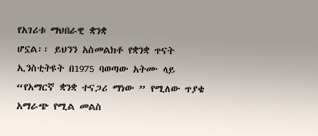የአገሪቱ ማህበራዊ ቋንቋ
ሆኗል፡፡ ይህንን አስመልክቶ የቋንቋ ጥናት ኢንስቲትዩት በ1975 ባወጣው አትሙ ላይ
“የአማርኛ ቋንቋ ተናጋሪ ማነው ” የሚለው ጥያቄ አማራጭ የሚል መልስ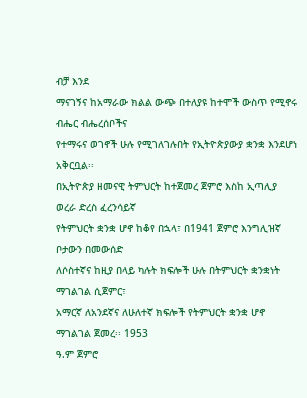ብቻ እንደ
ማናገኝና ከአማራው ክልል ውጭ በተለያዩ ከተሞች ውስጥ የሚኖሩ ብሔር ብሔረሰቦችና
የተማሩና ወገኖች ሁሉ የሚገለገሉበት የኢትዮጵያውያ ቋንቋ እንደሆነ አቅርቧል፡፡
በኢትዮጵያ ዘመናዊ ትምህርት ከተጀመረ ጀምሮ እስከ ኢጣሊያ ወረራ ድረስ ፈረንሳይኛ
የትምህርት ቋንቋ ሆኖ ከቆየ በኋላ፣ በ1941 ጀምሮ እንግሊዝኛ ቦታውን በመውሰድ
ለሶስተኛና ከዚያ በላይ ካሉት ክፍሎች ሁሉ በትምህርት ቋንቋነት ማገልገል ሲጀምር፣
አማርኛ ለአንደኛና ለሁለተኛ ክፍሎች የትምህርት ቋንቋ ሆኖ ማገልገል ጀመረ፡፡ 1953
ዓ.ም ጀምሮ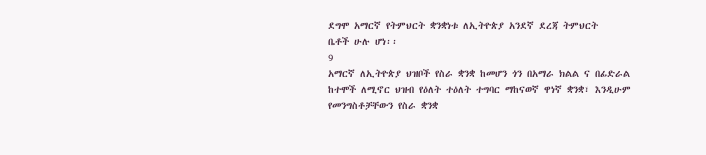ደግሞ አማርኛ የትምህርት ቋንቋነቱ ለኢትዮጵያ አንደኛ ደረጃ ትምህርት
ቤቶች ሁሉ ሆነ፡፡
9
አማርኛ ለኢትዮጵያ ህዝቦች የስራ ቋንቋ ከመሆን ጎን በአማራ ክልል ና በፊድራል
ከተሞች ለሚኖር ህዝብ የዕለት ተዕለት ተግባር ማከናወኛ ዋነኛ ቋንቋ፣ እንዲሁም
የመንግስቶቻቸውን የስራ ቋንቋ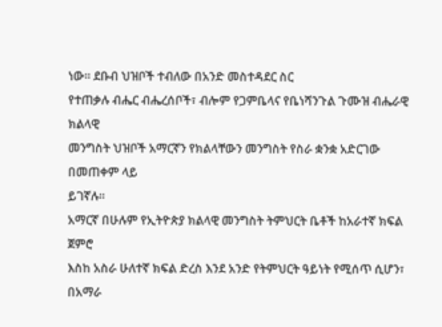ነው፡፡ ደቡብ ህዝቦች ተብለው በአንድ መስተዳደር ስር
የተጠቃሉ ብሔር ብሔረሰቦች፣ ብሎም የጋምቤላና የቤነሻንጉል ጉሙዝ ብሔራዊ ክልላዊ
መንግስት ህዝቦች አማርኛን የክልላቸውን መንግስት የስራ ቋንቋ አድርገው በመጠቀም ላይ
ይገኛሉ፡፡
አማርኛ በሁሉም የኢትዮጵያ ክልላዊ መንግስት ትምህርት ቤቶች ከአራተኛ ክፍል ጀምሮ
እስከ አስራ ሁለተኛ ክፍል ድረስ እንደ አንድ የትምህርት ዓይነት የሚሰጥ ሲሆን፣ በአማራ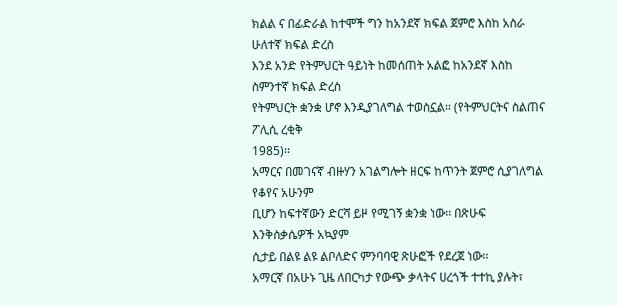ክልል ና በፊድራል ከተሞች ግን ከአንደኛ ክፍል ጀምሮ እስከ አስራ ሁለተኛ ክፍል ድረስ
እንደ አንድ የትምህርት ዓይነት ከመሰጠት አልፎ ከአንደኛ እስከ ስምንተኛ ክፍል ድረስ
የትምህርት ቋንቋ ሆኖ እንዲያገለግል ተወስኗል፡፡ (የትምህርትና ስልጠና ፖሊሲ ረቂቅ
1985)፡፡
አማርና በመገናኛ ብዙሃን አገልግሎት ዘርፍ ከጥንት ጀምሮ ሲያገለግል የቆየና አሁንም
ቢሆን ከፍተኛውን ድርሻ ይዞ የሚገኝ ቋንቋ ነው፡፡ በጽሁፍ እንቅስቃሴዎች አኳያም
ሲታይ በልዩ ልዩ ልቦለድና ምንባባዊ ጽሁፎች የደረጀ ነው፡፡
አማርኛ በአሁኑ ጊዜ ለበርካታ የውጭ ቃላትና ሀረጎች ተተኪ ያሉት፣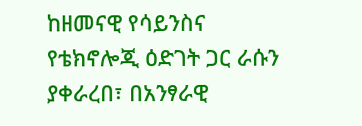ከዘመናዊ የሳይንስና
የቴክኖሎጂ ዕድገት ጋር ራሱን ያቀራረበ፣ በአንፃራዊ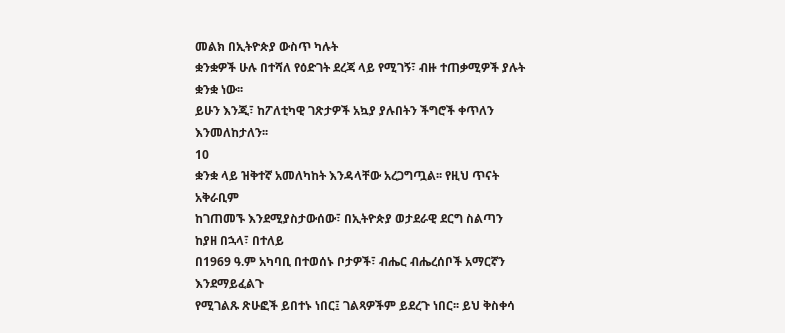መልክ በኢትዮጵያ ውስጥ ካሉት
ቋንቋዎች ሁሉ በተሻለ የዕድገት ደረጃ ላይ የሚገኝ፣ ብዙ ተጠቃሚዎች ያሉት ቋንቋ ነው፡፡
ይሁን እንጂ፣ ከፖለቲካዊ ገጽታዎች አኳያ ያሉበትን ችግሮች ቀጥለን እንመለከታለን፡፡
10
ቋንቋ ላይ ዝቅተኛ አመለካከት እንዳላቸው አረጋግጧል፡፡ የዚህ ጥናት አቅራቢም
ከገጠመኙ እንደሚያስታውሰው፣ በኢትዮጵያ ወታደራዊ ደርግ ስልጣን ከያዘ በኋላ፣ በተለይ
በ1969 ዓ.ም አካባቢ በተወሰኑ ቦታዎች፣ ብሔር ብሔረሰቦች አማርኛን እንደማይፈልጉ
የሚገልጹ ጽሁፎች ይበተኑ ነበር፤ ገልጻዎችም ይደረጉ ነበር፡፡ ይህ ቅስቀሳ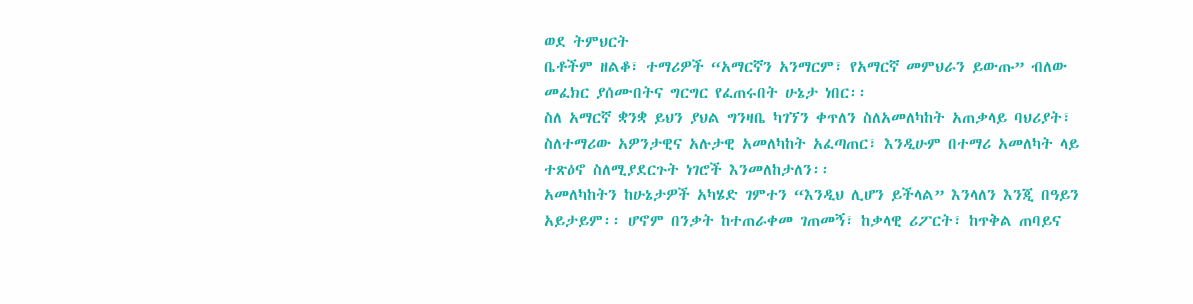ወደ ትምህርት
ቤቶችም ዘልቆ፣ ተማሪዎች “አማርኛን አንማርም፣ የአማርኛ መምህራን ይውጡ” ብለው
መፈክር ያሰሙበትና ግርግር የፈጠሩበት ሁኔታ ነበር፡፡
ስለ አማርኛ ቋንቋ ይህን ያህል ግንዛቤ ካገኘን ቀጥለን ስለአመለካከት አጠቃላይ ባህሪያት፣
ስለተማሪው አዎንታዊና አሉታዊ አመለካከት አፈጣጠር፣ እንዲሁም በተማሪ አመለካት ላይ
ተጽዕኖ ስለሚያደርጉት ነገሮች እንመለከታለን፡፡
አመለካከትን ከሁኔታዎች አካሄድ ገምተን “እንዲህ ሊሆን ይችላል” እንላለን እንጂ በዓይን
አይታይም፡፡ ሆኖም በንቃት ከተጠራቀመ ገጠመኝ፣ ከቃላዊ ሪፖርት፣ ከጥቅል ጠባይና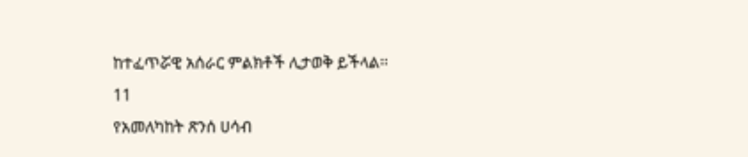ከተፈጥሯዊ አሰራር ምልክቶች ሊታወቅ ይችላል፡፡
11
የአመለካከት ጽንሰ ሀሳብ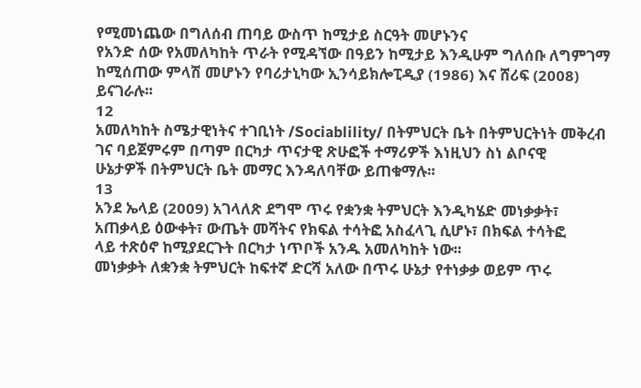የሚመነጨው በግለሰብ ጠባይ ውስጥ ከሚታይ ስርዓት መሆኑንና
የአንድ ሰው የአመለካከት ጥራት የሚዳኘው በዓይን ከሚታይ እንዲሁም ግለሰቡ ለግምገማ
ከሚሰጠው ምላሽ መሆኑን የባሪታኒካው ኢንሳይክሎፒዲያ (1986) እና ሸሪፍ (2008)
ይናገራሉ፡፡
12
አመለካከት ስሜታዊነትና ተገቢነት /Sociablility/ በትምህርት ቤት በትምህርትነት መቅረብ
ገና ባይጀምሩም በጣም በርካታ ጥናታዊ ጽሁፎች ተማሪዎች እነዚህን ስነ ልቦናዊ
ሁኔታዎች በትምህርት ቤት መማር እንዳለባቸው ይጠቁማሉ፡፡
13
አንደ ኤላይ (2009) አገላለጽ ደግሞ ጥሩ የቋንቋ ትምህርት እንዲካሄድ መነቃቃት፣
አጠቃላይ ዕውቀት፣ ውጤት መሻትና የክፍል ተሳትፎ አስፈላጊ ሲሆኑ፣ በክፍል ተሳትፎ
ላይ ተጽዕኖ ከሚያደርጉት በርካታ ነጥቦች አንዱ አመለካከት ነው፡፡
መነቃቃት ለቋንቋ ትምህርት ከፍተኛ ድርሻ አለው በጥሩ ሁኔታ የተነቃቃ ወይም ጥሩ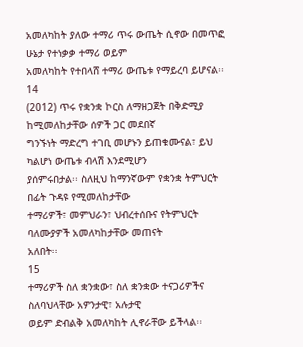አመለካከት ያለው ተማሪ ጥሩ ውጤት ሲኖው በመጥፎ ሁኔታ የተነቃቃ ተማሪ ወይም
አመለካከት የተበላሸ ተማሪ ውጤቱ የማይረባ ይሆናል፡፡
14
(2012) ጥሩ የቋንቋ ኮርስ ለማዘጋጀት በቅድሚያ ከሚመለከታቸው ሰዎች ጋር መደበኛ
ግንኙነት ማድረግ ተገቢ መሆኑን ይጠቁሙናል፣ ይህ ካልሆነ ውጤቱ ብላሽ እንደሚሆን
ያሰምሩበታል፡፡ ስለዚህ ከማንኛውም የቋንቋ ትምህርት በፊት ጉዳዩ የሚመለከታቸው
ተማሪዎች፣ መምህራን፣ ህብረተሰቡና የትምህርት ባለሙያዎች አመለካከታቸው መጠናት
አለበት፡፡
15
ተማሪዎች ስለ ቋንቋው፣ ስለ ቋንቋው ተናጋሪዎችና ስለባህላቸው አዎንታዊ፣ አሉታዊ
ወይም ድብልቅ አመለካከት ሊኖራቸው ይችላል፡፡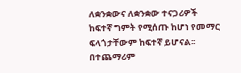ለቋንቋውና ለቋንቋው ተናጋሪዎች
ከፍተኛ ግምት የሚሰጡ ከሆነ የመማር ፍላጎታቸውም ከፍተኛ ይሆናል፡፡ በተጨማሪም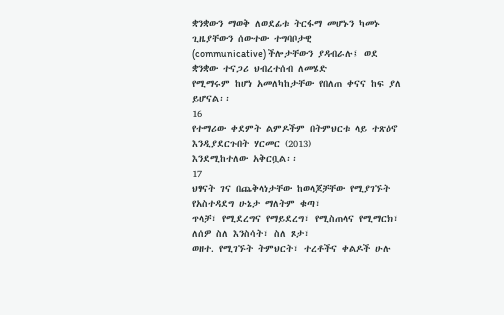ቋንቋውን ማወቅ ለወደፊቱ ትርፋማ መሆኑን ካመኑ ጊዜያቸውን ሰውተው ተግባቦታዊ
(communicative) ችሎታቸውን ያዳብራሉ፤ ወደ ቋንቋው ተናጋሪ ህብረተሰብ ለመሄድ
የሚማሩም ከሆነ አመለካከታቸው የበለጠ ቀናና ከፍ ያለ ይሆናል፡፡
16
የተማሪው ቀደምት ልምዶችም በትምህርቱ ላይ ተጽዕኖ እንዲያደርጉበት ሃርመር (2013)
እንደሚከተለው አቅርቧል፡፡
17
ህፃናት ገና በጨቅላነታቸው ከወላጆቻቸው የሚያገኙት የአስተዳደግ ሁኔታ ማለትም ቁጣ፣
ጥላቻ፣ የሚደረግና የማይደረግ፣ የሚስጠላና የሚማርክ፣ ለሰዎ ስለ እንስሳት፣ ስለ ጾታ፣
ወዘተ. የሚገኙት ትምህርት፣ ተረቶችና ቀልዶች ሁሉ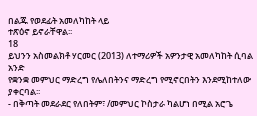በልጁ የወደፊት አመለካከት ላይ
ተጽዕኖ ይኖራቸዋል፡፡
18
ይህንን አስመልክቶ ሃርመር (2013) ለተማሪዎች አዎንታዊ አመለካከት ሲባል አንድ
የቋንቋ መምህር ማድረግ የሌለበትንና ማድረግ የሚኖርበትን እንደሚከተለው ያቀርባል፡፡
- በቅጣት መደራደር የለበትም፣ /መምህር ኮስታራ ካልሆነ በሚል አሮጌ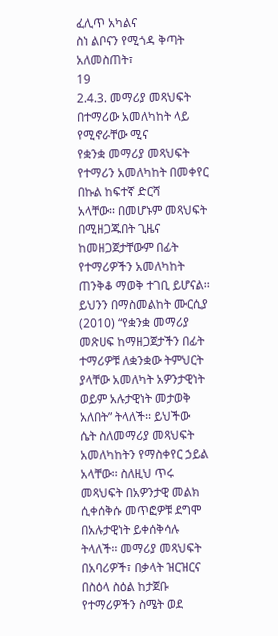ፈሊጥ አካልና
ስነ ልቦናን የሚጎዳ ቅጣት አለመስጠት፣
19
2.4.3. መማሪያ መጻህፍት በተማሪው አመለካከት ላይ የሚኖራቸው ሚና
የቋንቋ መማሪያ መጻህፍት የተማሪን አመለካከት በመቀየር በኩል ከፍተኛ ድርሻ
አላቸው፡፡ በመሆኑም መጻህፍት በሚዘጋጁበት ጊዜና ከመዘጋጀታቸውም በፊት
የተማሪዎችን አመለካከት ጠንቅቆ ማወቅ ተገቢ ይሆናል፡፡ ይህንን በማስመልከት ሙርሲያ
(2010) “የቋንቋ መማሪያ መጽሀፍ ከማዘጋጀታችን በፊት ተማሪዎቹ ለቋንቋው ትምህርት
ያላቸው አመለካት አዎንታዊነት ወይም አሉታዊነት መታወቅ አለበት” ትላለች፡፡ ይህችው
ሴት ስለመማሪያ መጻህፍት አመለካከትን የማስቀየር ኃይል አላቸው፡፡ ስለዚህ ጥሩ
መጻህፍት በአዎንታዊ መልክ ሲቀሰቅሱ መጥፎዎቹ ደግሞ በአሉታዊነት ይቀሰቅሳሉ
ትላለች፡፡ መማሪያ መጻህፍት በአባሪዎች፣ በቃላት ዝርዝርና በስዕላ ስዕል ከታጀቡ
የተማሪዎችን ስሜት ወደ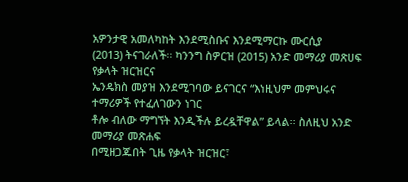አዎንታዊ አመለካከት እንደሚስቡና እንደሚማርኩ ሙርሲያ
(2013) ትናገራለች፡፡ ካንንግ ስዎርዝ (2015) አንድ መማሪያ መጽሀፍ የቃላት ዝርዝርና
ኤንዴክስ መያዝ እንደሚገባው ይናገርና “እነዚህም መምህሩና ተማሪዎች የተፈለገውን ነገር
ቶሎ ብለው ማግኘት እንዲችሉ ይረዷቸዋል” ይላል፡፡ ስለዚህ አንድ መማሪያ መጽሐፍ
በሚዘጋጁበት ጊዜ የቃላት ዝርዝር፣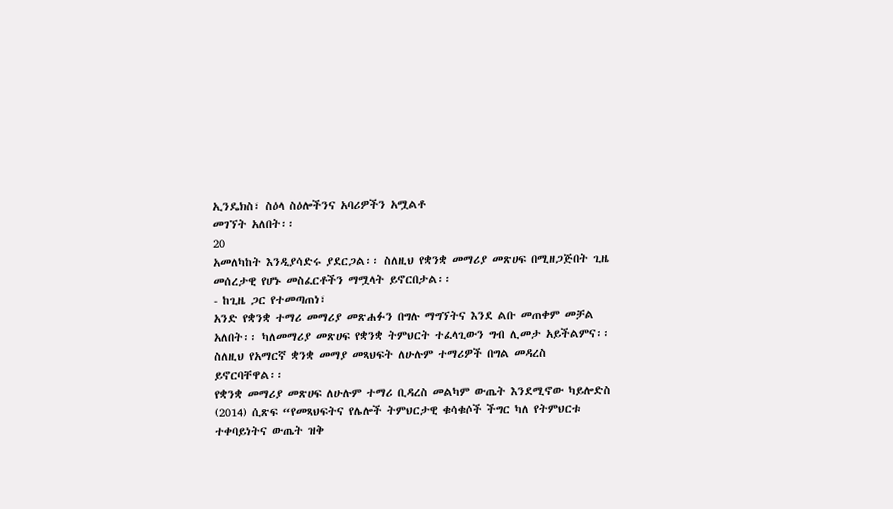ኢንዴክስ፣ ስዕላ ስዕሎችንና አባሪዎችን አሟልቶ
መገኘት አለበት፡፡
20
አመለካከት እንዲያሳድሩ ያደርጋል፡፡ ስለዚህ የቋንቋ መማሪያ መጽሀፍ በሚዘጋጅበት ጊዜ
መሰረታዊ የሆኑ መስፈርቶችን ማሟላት ይኖርበታል፡፡
- ከጊዜ ጋር የተመጣጠነ፣
አንድ የቋንቋ ተማሪ መማሪያ መጽሐፉን በግሉ ማግኘትና እንደ ልቡ መጠቀም መቻል
አለበት፡፡ ካለመማሪያ መጽሀፍ የቋንቋ ትምህርት ተፈላጊውን ግብ ሊመታ አይችልምና፡፡
ስለዚህ የአማርኛ ቋንቋ መማያ መጻህፍት ለሁሉም ተማሪዎች በግል መዳረስ
ይኖርባቸዋል፡፡
የቋንቋ መማሪያ መጽሀፍ ለሁሉም ተማሪ ቢዳረስ መልካም ውጤት እንደሚኖው ካይሎድስ
(2014) ሲጽፍ “የመጻህፍትና የሌሎች ትምህርታዊ ቁሳቁሶች ችግር ካለ የትምህርቱ
ተቀባይነትና ውጤት ዝቅ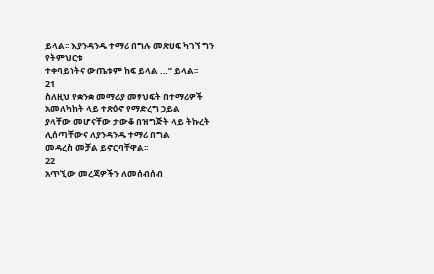ይላል፡፡ እያንዳንዱ ተማሪ በግሉ መጽሀፍ ካገኘ ግን የትምህርቱ
ተቀባይነትና ውጤቱም ከፍ ይላል …” ይላል፡፡
21
ስለዚህ የቋንቋ መማሪያ መፃህፍት በተማሪዎች አመለካከት ላይ ተጽዕኖ የማድረግ ኃይል
ያላቸው መሆናቸው ታውቆ በዝግጅት ላይ ትኩረት ሊሰጣቸውና ለያንዳንዱ ተማሪ በግል
መዳረስ መቻል ይኖርባቸዋል፡፡
22
አጥኚው መረጃዎችን ለመሰብሰብ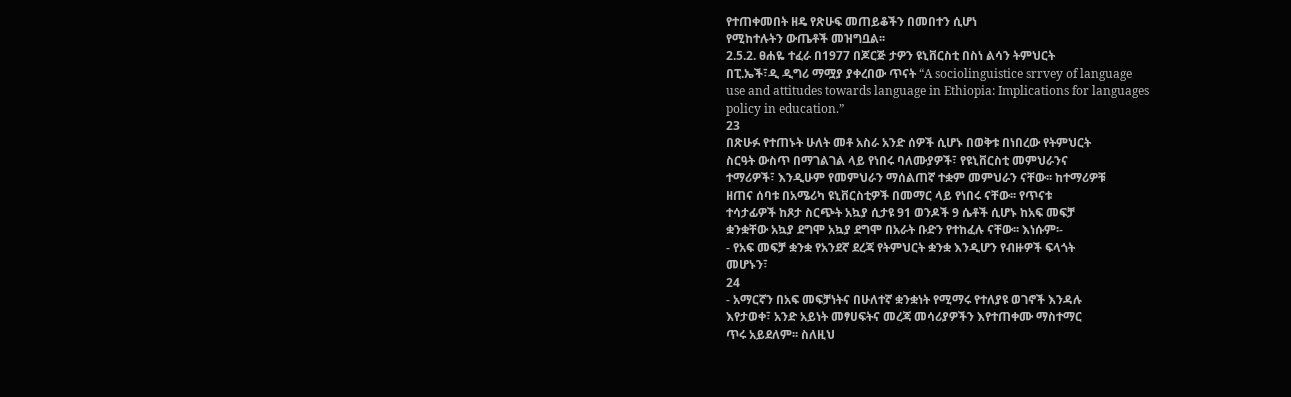የተጠቀመበት ዘዴ የጽሁፍ መጠይቆችን በመበተን ሲሆነ
የሚከተሉትን ውጤቶች መዝግቧል፡፡
2.5.2. ፀሐዬ ተፈራ በ1977 በጆርጅ ታዎን ዩኒቨርስቲ በስነ ልሳን ትምህርት
በፒ.ኤች፣ዲ ዲግሪ ማሟያ ያቀረበው ጥናት “A sociolinguistice srrvey of language
use and attitudes towards language in Ethiopia: Implications for languages
policy in education.”
23
በጽሁፉ የተጠኑት ሁለት መቶ አስራ አንድ ሰዎች ሲሆኑ በወቅቱ በነበረው የትምህርት
ስርዓት ውስጥ በማገልገል ላይ የነበሩ ባለሙያዎች፣ የዩኒቨርስቲ መምህራንና
ተማሪዎች፣ እንዲሁም የመምህራን ማሰልጠኛ ተቋም መምህራን ናቸው፡፡ ከተማሪዎቹ
ዘጠና ሰባቱ በአሜሪካ ዩኒቨርስቲዎች በመማር ላይ የነበሩ ናቸው፡፡ የጥናቱ
ተሳታፊዎች ከጾታ ስርጭት አኳያ ሲታዩ 91 ወንዶች 9 ሴቶች ሲሆኑ ከአፍ መፍቻ
ቋንቋቸው አኳያ ደግሞ አኳያ ደግሞ በአራት ቡድን የተከፈሉ ናቸው፡፡ እነሱም፡-
- የአፍ መፍቻ ቋንቋ የአንደኛ ደረጃ የትምህርት ቋንቋ እንዲሆን የብዙዎች ፍላጎት
መሆኑን፣
24
- አማርኛን በአፍ መፍቻነትና በሁለተኛ ቋንቋነት የሚማሩ የተለያዩ ወገኖች እንዳሉ
እየታወቀ፣ አንድ አይነት መፃሀፍትና መረጃ መሳሪያዎችን እየተጠቀሙ ማስተማር
ጥሩ አይደለም፡፡ ስለዚህ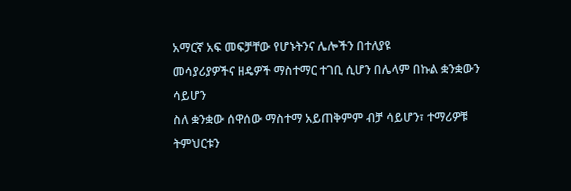አማርኛ አፍ መፍቻቸው የሆኑትንና ሌሎችን በተለያዩ
መሳያሪያዎችና ዘዴዎች ማስተማር ተገቢ ሲሆን በሌላም በኩል ቋንቋውን ሳይሆን
ስለ ቋንቋው ሰዋሰው ማስተማ አይጠቅምም ብቻ ሳይሆን፣ ተማሪዎቹ ትምህርቱን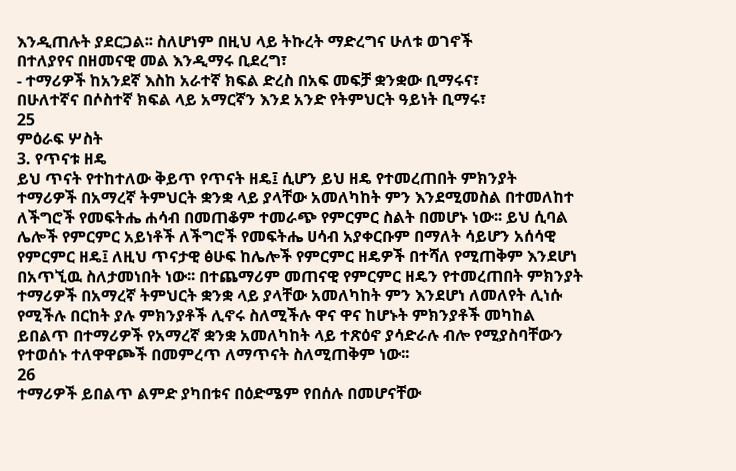እንዲጠሉት ያደርጋል፡፡ ስለሆነም በዚህ ላይ ትኩረት ማድረግና ሁለቱ ወገኖች
በተለያየና በዘመናዊ መል እንዲማሩ ቢደረግ፣
- ተማሪዎች ከአንደኛ እስከ አራተኛ ክፍል ድረስ በአፍ መፍቻ ቋንቋው ቢማሩና፣
በሁለተኛና በሶስተኛ ክፍል ላይ አማርኛን እንደ አንድ የትምህርት ዓይነት ቢማሩ፣
25
ምዕራፍ ሦስት
3. የጥናቱ ዘዴ
ይህ ጥናት የተከተለው ቅይጥ የጥናት ዘዴ፤ ሲሆን ይህ ዘዴ የተመረጠበት ምክንያት
ተማሪዎች በአማረኛ ትምህርት ቋንቋ ላይ ያላቸው አመለካከት ምን እንደሚመስል በተመለከተ
ለችግሮች የመፍትሔ ሐሳብ በመጠቆም ተመራጭ የምርምር ስልት በመሆኑ ነው፡፡ ይህ ሲባል
ሌሎች የምርምር አይነቶች ለችግሮች የመፍትሔ ሀሳብ አያቀርቡም በማለት ሳይሆን አሰሳዊ
የምርምር ዘዴ፤ ለዚህ ጥናታዊ ፅሁፍ ከሌሎች የምርምር ዘዴዎች በተሻለ የሚጠቅም እንደሆነ
በአጥኚዉ ስለታመነበት ነው፡፡ በተጨማሪም መጠናዊ የምርምር ዘዴን የተመረጠበት ምክንያት
ተማሪዎች በአማረኛ ትምህርት ቋንቋ ላይ ያላቸው አመለካከት ምን እንደሆነ ለመለየት ሊነሱ
የሚችሉ በርከት ያሉ ምክንያቶች ሊኖሩ ስለሚችሉ ዋና ዋና ከሆኑት ምክንያቶች መካከል
ይበልጥ በተማሪዎች የአማረኛ ቋንቋ አመለካከት ላይ ተጽዕኖ ያሳድራሉ ብሎ የሚያስባቸውን
የተወሰኑ ተለዋዋጮች በመምረጥ ለማጥናት ስለሚጠቅም ነው፡፡
26
ተማሪዎች ይበልጥ ልምድ ያካበቱና በዕድሜም የበሰሉ በመሆናቸው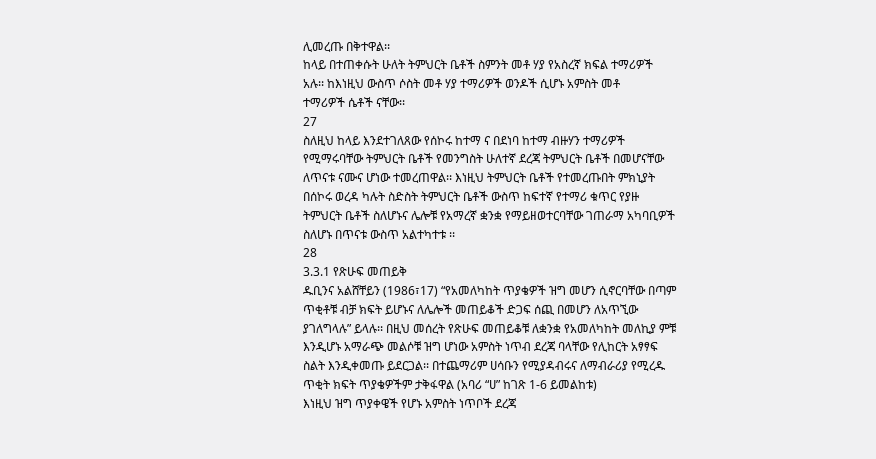ሊመረጡ በቅተዋል፡፡
ከላይ በተጠቀሱት ሁለት ትምህርት ቤቶች ስምንት መቶ ሃያ የአስረኛ ክፍል ተማሪዎች
አሉ፡፡ ከእነዚህ ውስጥ ሶስት መቶ ሃያ ተማሪዎች ወንዶች ሲሆኑ አምስት መቶ
ተማሪዎች ሴቶች ናቸው፡፡
27
ስለዚህ ከላይ እንደተገለጸው የሰኮሩ ከተማ ና በደነባ ከተማ ብዙሃን ተማሪዎች
የሚማሩባቸው ትምህርት ቤቶች የመንግስት ሁለተኛ ደረጃ ትምህርት ቤቶች በመሆናቸው
ለጥናቱ ናሙና ሆነው ተመረጠዋል፡፡ እነዚህ ትምህርት ቤቶች የተመረጡበት ምክኒያት
በሰኮሩ ወረዳ ካሉት ስድስት ትምህርት ቤቶች ውስጥ ከፍተኛ የተማሪ ቁጥር የያዙ
ትምህርት ቤቶች ስለሆኑና ሌሎቹ የአማረኛ ቋንቋ የማይዘወተርባቸው ገጠራማ አካባቢዎች
ስለሆኑ በጥናቱ ውስጥ አልተካተቱ ፡፡
28
3.3.1 የጽሁፍ መጠይቅ
ዱቢንና አልሸቸይን (1986፣17) “የአመለካከት ጥያቄዎች ዝግ መሆን ሲኖርባቸው በጣም
ጥቂቶቹ ብቻ ክፍት ይሆኑና ለሌሎች መጠይቆች ድጋፍ ሰጪ በመሆን ለአጥኚው
ያገለግላሉ” ይላሉ፡፡ በዚህ መሰረት የጽሁፍ መጠይቆቹ ለቋንቋ የአመለካከት መለኪያ ምቹ
እንዲሆኑ አማራጭ መልሶቹ ዝግ ሆነው አምስት ነጥብ ደረጃ ባላቸው የሊከርት አፃፃፍ
ስልት እንዲቀመጡ ይደርጋል፡፡ በተጨማሪም ሀሳቡን የሚያዳብሩና ለማብራሪያ የሚረዱ
ጥቂት ክፍት ጥያቄዎችም ታቅፋዋል (አባሪ “ሀ” ከገጽ 1-6 ይመልከቱ)
እነዚህ ዝግ ጥያቀዌች የሆኑ አምስት ነጥቦች ደረጃ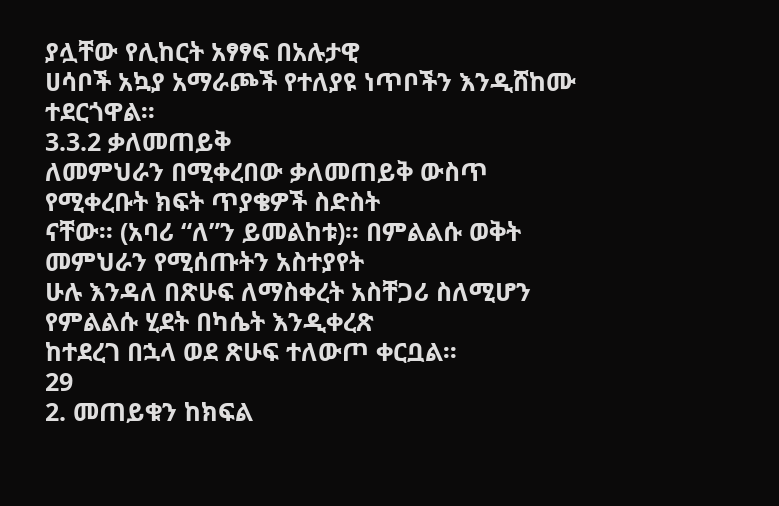ያሏቸው የሊከርት አፃፃፍ በአሉታዊ
ሀሳቦች አኳያ አማራጮች የተለያዩ ነጥቦችን እንዲሸከሙ ተደርጎዋል፡፡
3.3.2 ቃለመጠይቅ
ለመምህራን በሚቀረበው ቃለመጠይቅ ውስጥ የሚቀረቡት ክፍት ጥያቄዎች ስድስት
ናቸው፡፡ (አባሪ “ለ”ን ይመልከቱ)፡፡ በምልልሱ ወቅት መምህራን የሚሰጡትን አስተያየት
ሁሉ እንዳለ በጽሁፍ ለማስቀረት አስቸጋሪ ስለሚሆን የምልልሱ ሂደት በካሴት እንዲቀረጽ
ከተደረገ በኋላ ወደ ጽሁፍ ተለውጦ ቀርቧል፡፡
29
2. መጠይቁን ከክፍል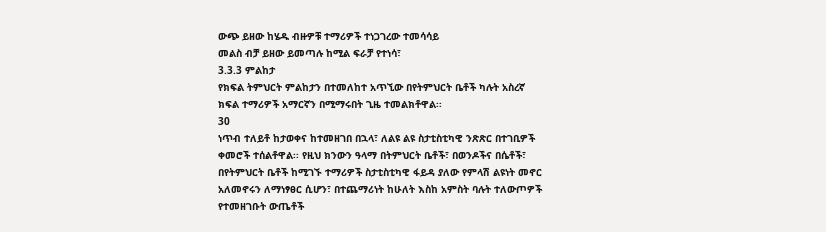ውጭ ይዘው ከሄዱ ብዙዎቹ ተማሪዎች ተነጋገረው ተመሳሳይ
መልስ ብቻ ይዘው ይመጣሉ ከሚል ፍራቻ የተነሳ፣
3.3.3 ምልከታ
የክፍል ትምህርት ምልከታን በተመለከተ አጥኚው በየትምህርት ቤቶች ካሉት አስረኛ
ክፍል ተማሪዎች አማርኛን በሚማሩበት ጊዜ ተመልክቶዋል፡፡
30
ነጥብ ተለይቶ ከታወቀና ከተመዘገበ በኋላ፣ ለልዩ ልዩ ስታቲስቲካዊ ንጽጽር በተገቢዎች
ቀመሮች ተሰልቶዋል፡፡ የዚህ ክንውን ዓላማ በትምህርት ቤቶች፣ በወንዶችና በሴቶች፣
በየትምህርት ቤቶች ከሚገኙ ተማሪዎች ስታቲስቲካዊ ፋይዳ ያለው የምላሽ ልዩነት መኖር
አለመኖሩን ለማነፃፀር ሲሆን፣ በተጨማሪነት ከሁለት እስከ አምስት ባሉት ተለውጦዎች
የተመዘገቡት ውጤቶች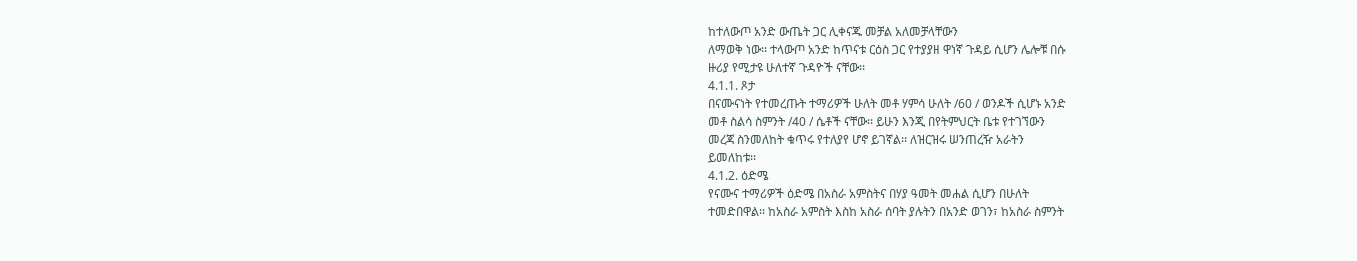ከተለውጦ አንድ ውጤት ጋር ሊቀናጁ መቻል አለመቻላቸውን
ለማወቅ ነው፡፡ ተላውጦ አንድ ከጥናቱ ርዕስ ጋር የተያያዘ ዋነኛ ጉዳይ ሲሆን ሌሎቹ በሱ
ዙሪያ የሚታዩ ሁለተኛ ጉዳዮች ናቸው፡፡
4.1.1. ጾታ
በናሙናነት የተመረጡት ተማሪዎች ሁለት መቶ ሃምሳ ሁለት /60 / ወንዶች ሲሆኑ አንድ
መቶ ስልሳ ስምንት /40 / ሴቶች ናቸው፡፡ ይሁን እንጂ በየትምህርት ቤቱ የተገኘውን
መረጃ ስንመለከት ቁጥሩ የተለያየ ሆኖ ይገኛል፡፡ ለዝርዝሩ ሠንጠረዥ አራትን
ይመለከቱ፡፡
4.1.2. ዕድሜ
የናሙና ተማሪዎች ዕድሜ በአስራ አምስትና በሃያ ዓመት መሐል ሲሆን በሁለት
ተመድበዋል፡፡ ከአስራ አምስት እስከ አስራ ሰባት ያሉትን በአንድ ወገን፣ ከአስራ ስምንት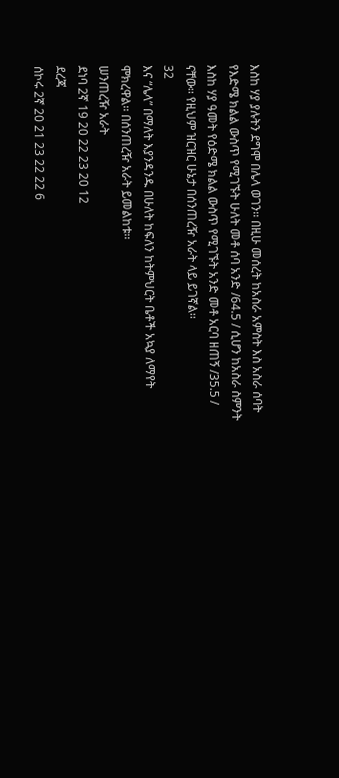እስከ ሃያ ያሉትን ደግሞ በሌላ ወገን፡፡ በዚሁ መሰረት ከአስራ አምስት እስ አስራ ሰባት
የእድሜ ክልል ውስጥ የሚገኙት ሁለት መቶ ሰባ አንድ /64.5 / ሲሆን ከአስራ ስምንት
እስከ ሃያ ዓመት የዕድሜ ክልል ውስጥ የሚገኙት አንድ መቶ አርባ ዘጠኝ /35.5 /
ናቸው፡፡ የዚህም ዝርዝር ሁኔታ በሰንጠረዥ አራት ላይ ይገኛል፡፡
32
እና “ሌላ” በማለት እያንዳንዱ በሁለት ከፍለን ከትምህርት ቤቶች አኳያ ለማየት
ሞክረዋል፡፡ በሰንጠረዥ አራት ይመልከቱ፡፡
ሠንጠረዥ አራት
ደነባ 2ኛ 19 20 22 23 20 12
ደረጃ
ሰኮሩ 2ኛ 20 21 23 22 22 6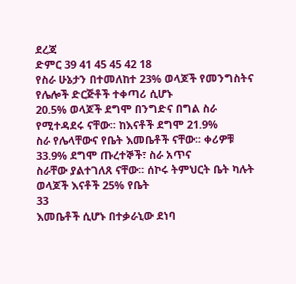ደረጃ
ድምር 39 41 45 45 42 18
የስራ ሁኔታን በተመለከተ 23% ወላጆች የመንግስትና የሌሎች ድርጅቶች ተቀጣሪ ሲሆኑ
20.5% ወላጆች ደግሞ በንግድና በግል ስራ የሚተዳደሩ ናቸው፡፡ ከእናቶች ደግሞ 21.9%
ስራ የሌላቸውና የቤት እመቤቶች ናቸው፡፡ ቀሪዎቹ 33.9% ደግሞ ጡረተኞች፣ ስራ አጥና
ስራቸው ያልተገለጸ ናቸው፡፡ ሰኮሩ ትምህርት ቤት ካሉት ወላጆች እናቶች 25% የቤት
33
እመቤቶች ሲሆኑ በተቃራኒው ደነባ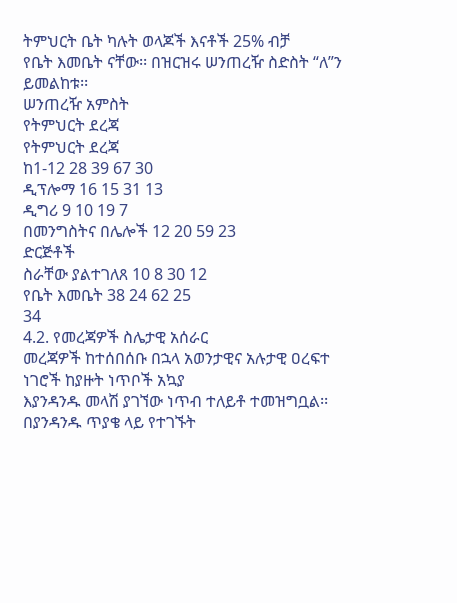ትምህርት ቤት ካሉት ወላጆች እናቶች 25% ብቻ
የቤት እመቤት ናቸው፡፡ በዝርዝሩ ሠንጠረዥ ስድስት “ለ”ን ይመልከቱ፡፡
ሠንጠረዥ አምስት
የትምህርት ደረጃ
የትምህርት ደረጃ
ከ1-12 28 39 67 30
ዲፕሎማ 16 15 31 13
ዲግሪ 9 10 19 7
በመንግስትና በሌሎች 12 20 59 23
ድርጅቶች
ስራቸው ያልተገለጸ 10 8 30 12
የቤት እመቤት 38 24 62 25
34
4.2. የመረጃዎች ስሌታዊ አሰራር
መረጃዎች ከተሰበሰቡ በኋላ አወንታዊና አሉታዊ ዐረፍተ ነገሮች ከያዙት ነጥቦች አኳያ
እያንዳንዱ መላሽ ያገኘው ነጥብ ተለይቶ ተመዝግቧል፡፡ በያንዳንዱ ጥያቄ ላይ የተገኙት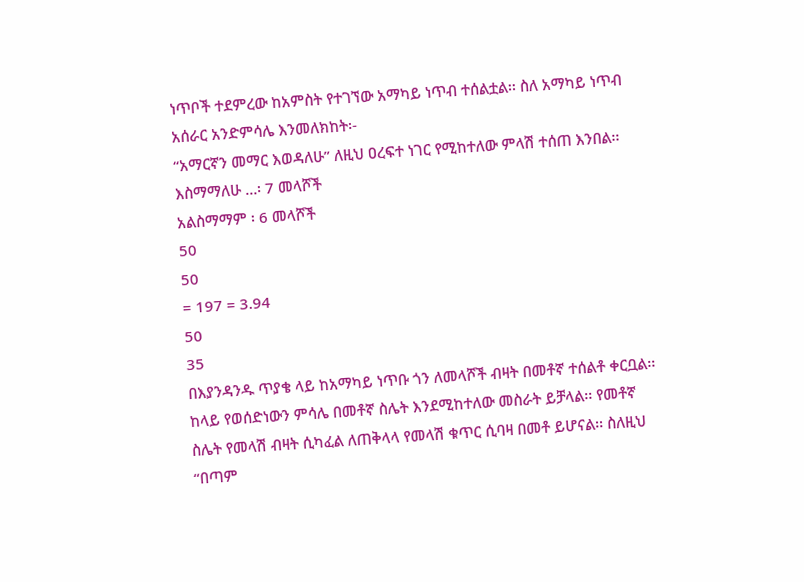ነጥቦች ተደምረው ከአምስት የተገኘው አማካይ ነጥብ ተሰልቷል፡፡ ስለ አማካይ ነጥብ
አሰራር አንድምሳሌ እንመለክከት፡-
“አማርኛን መማር እወዳለሁ” ለዚህ ዐረፍተ ነገር የሚከተለው ምላሽ ተሰጠ እንበል፡፡
እስማማለሁ …፡ 7 መላሾች
አልስማማም ፡ 6 መላሾች
50
50
= 197 = 3.94
50
35
በእያንዳንዱ ጥያቄ ላይ ከአማካይ ነጥቡ ጎን ለመላሾች ብዛት በመቶኛ ተሰልቶ ቀርቧል፡፡
ከላይ የወሰድነውን ምሳሌ በመቶኛ ስሌት እንደሚከተለው መስራት ይቻላል፡፡ የመቶኛ
ስሌት የመላሽ ብዛት ሲካፈል ለጠቅላላ የመላሽ ቁጥር ሲባዛ በመቶ ይሆናል፡፡ ስለዚህ
“በጣም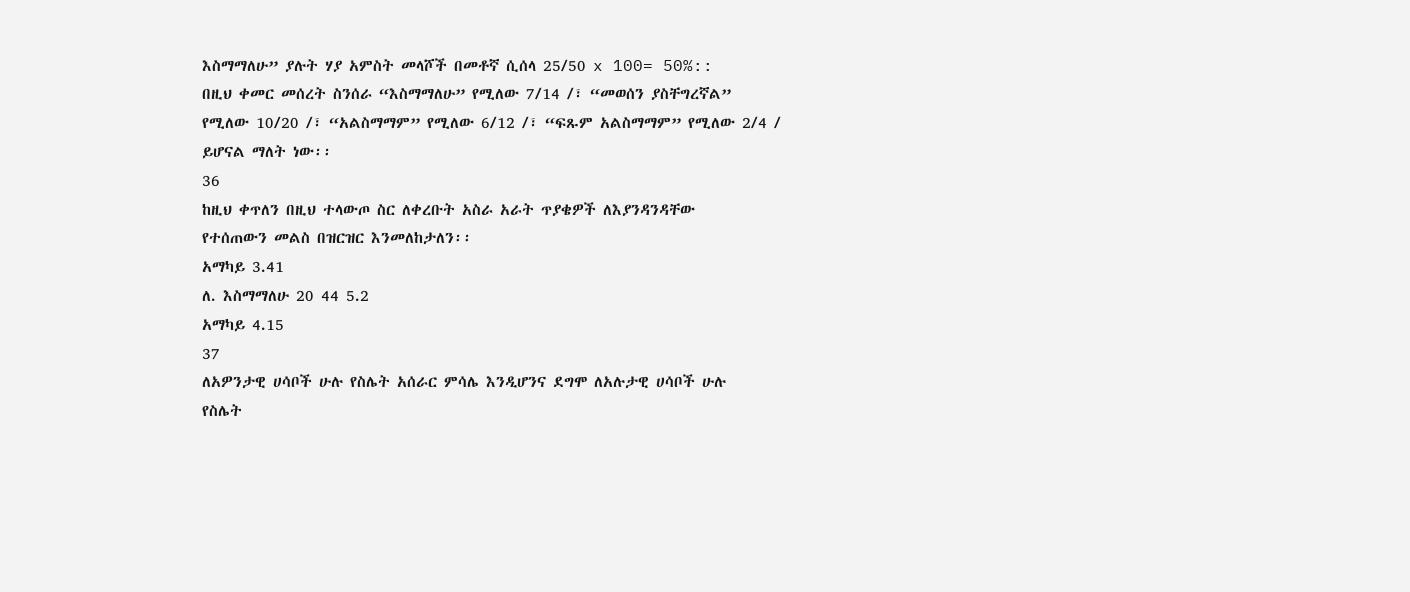እስማማለሁ” ያሉት ሃያ አምስት መላሾች በመቶኛ ሲሰላ 25/50 x 100= 50%::
በዚህ ቀመር መሰረት ስንሰራ “እስማማለሁ” የሚለው 7/14 /፣ “መወሰን ያስቸግረኛል”
የሚለው 10/20 /፣ “አልስማማም” የሚለው 6/12 /፣ “ፍጹም አልስማማም” የሚለው 2/4 /
ይሆናል ማለት ነው፡፡
36
ከዚህ ቀጥለን በዚህ ተላውጦ ስር ለቀረቡት አስራ አራት ጥያቄዎች ለእያንዳንዳቸው
የተሰጠውን መልስ በዝርዝር እንመለከታለን፡፡
አማካይ 3.41
ለ. እስማማለሁ 20 44 5.2
አማካይ 4.15
37
ለአዎንታዊ ሀሳቦች ሁሉ የስሌት አሰራር ምሳሌ እንዲሆንና ደግሞ ለአሉታዊ ሀሳቦች ሁሉ
የስሌት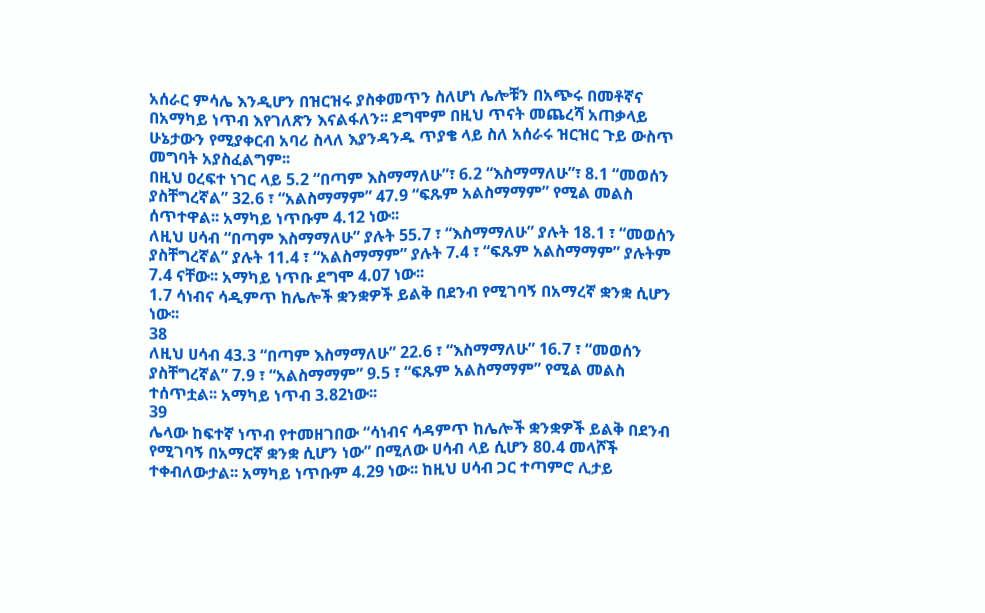አሰራር ምሳሌ እንዲሆን በዝርዝሩ ያስቀመጥን ስለሆነ ሌሎቹን በአጭሩ በመቶኛና
በአማካይ ነጥብ እየገለጽን እናልፋለን፡፡ ደግሞም በዚህ ጥናት መጨረሻ አጠቃላይ
ሁኔታውን የሚያቀርብ አባሪ ስላለ እያንዳንዱ ጥያቄ ላይ ስለ አሰራሩ ዝርዝር ጉይ ውስጥ
መግባት አያስፈልግም፡፡
በዚህ ዐረፍተ ነገር ላይ 5.2 “በጣም እስማማለሁ”፣ 6.2 “እስማማለሁ”፣ 8.1 “መወሰን
ያስቸግረኛል” 32.6 ፣ “አልስማማም” 47.9 “ፍጹም አልስማማም” የሚል መልስ
ሰጥተዋል፡፡ አማካይ ነጥቡም 4.12 ነው፡፡
ለዚህ ሀሳብ “በጣም እስማማለሁ” ያሉት 55.7 ፣ “እስማማለሁ” ያሉት 18.1 ፣ “መወሰን
ያስቸግረኛል” ያሉት 11.4 ፣ “አልስማማም” ያሉት 7.4 ፣ “ፍጹም አልስማማም” ያሉትም
7.4 ናቸው፡፡ አማካይ ነጥቡ ደግሞ 4.07 ነው፡፡
1.7 ሳነብና ሳዲምጥ ከሌሎች ቋንቋዎች ይልቅ በደንብ የሚገባኝ በአማረኛ ቋንቋ ሲሆን
ነው፡፡
38
ለዚህ ሀሳብ 43.3 “በጣም እስማማለሁ” 22.6 ፣ “እስማማለሁ” 16.7 ፣ “መወሰን
ያስቸግረኛል” 7.9 ፣ “አልስማማም” 9.5 ፣ “ፍጹም አልስማማም” የሚል መልስ
ተሰጥቷል፡፡ አማካይ ነጥብ 3.82ነው፡፡
39
ሌላው ከፍተኛ ነጥብ የተመዘገበው “ሳነብና ሳዳምጥ ከሌሎች ቋንቋዎች ይልቅ በደንብ
የሚገባኝ በአማርኛ ቋንቋ ሲሆን ነው” በሚለው ሀሳብ ላይ ሲሆን 80.4 መላሾች
ተቀብለውታል፡፡ አማካይ ነጥቡም 4.29 ነው፡፡ ከዚህ ሀሳብ ጋር ተጣምሮ ሊታይ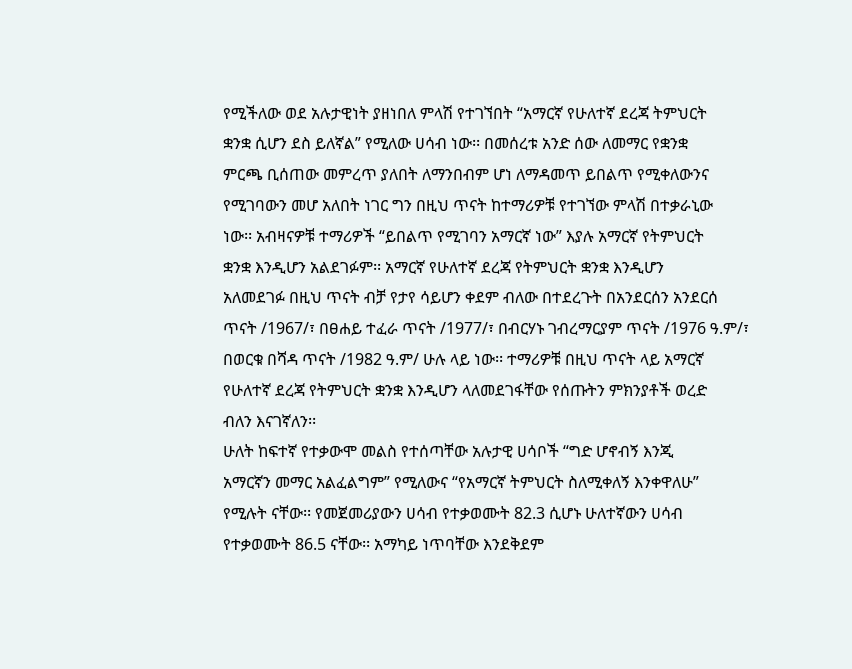የሚችለው ወደ አሉታዊነት ያዘነበለ ምላሽ የተገኘበት “አማርኛ የሁለተኛ ደረጃ ትምህርት
ቋንቋ ሲሆን ደስ ይለኛል” የሚለው ሀሳብ ነው፡፡ በመሰረቱ አንድ ሰው ለመማር የቋንቋ
ምርጫ ቢሰጠው መምረጥ ያለበት ለማንበብም ሆነ ለማዳመጥ ይበልጥ የሚቀለውንና
የሚገባውን መሆ አለበት ነገር ግን በዚህ ጥናት ከተማሪዎቹ የተገኘው ምላሽ በተቃራኒው
ነው፡፡ አብዛናዎቹ ተማሪዎች “ይበልጥ የሚገባን አማርኛ ነው” እያሉ አማርኛ የትምህርት
ቋንቋ እንዲሆን አልደገፉም፡፡ አማርኛ የሁለተኛ ደረጃ የትምህርት ቋንቋ እንዲሆን
አለመደገፉ በዚህ ጥናት ብቻ የታየ ሳይሆን ቀደም ብለው በተደረጉት በአንደርሰን አንደርሰ
ጥናት /1967/፣ በፀሐይ ተፈራ ጥናት /1977/፣ በብርሃኑ ገብረማርያም ጥናት /1976 ዓ.ም/፣
በወርቁ በሻዳ ጥናት /1982 ዓ.ም/ ሁሉ ላይ ነው፡፡ ተማሪዎቹ በዚህ ጥናት ላይ አማርኛ
የሁለተኛ ደረጃ የትምህርት ቋንቋ እንዲሆን ላለመደገፋቸው የሰጡትን ምክንያቶች ወረድ
ብለን እናገኛለን፡፡
ሁለት ከፍተኛ የተቃውሞ መልስ የተሰጣቸው አሉታዊ ሀሳቦች “ግድ ሆኖብኝ እንጂ
አማርኛን መማር አልፈልግም” የሚለውና “የአማርኛ ትምህርት ስለሚቀለኝ እንቀዋለሁ”
የሚሉት ናቸው፡፡ የመጀመሪያውን ሀሳብ የተቃወሙት 82.3 ሲሆኑ ሁለተኛውን ሀሳብ
የተቃወሙት 86.5 ናቸው፡፡ አማካይ ነጥባቸው እንደቅደም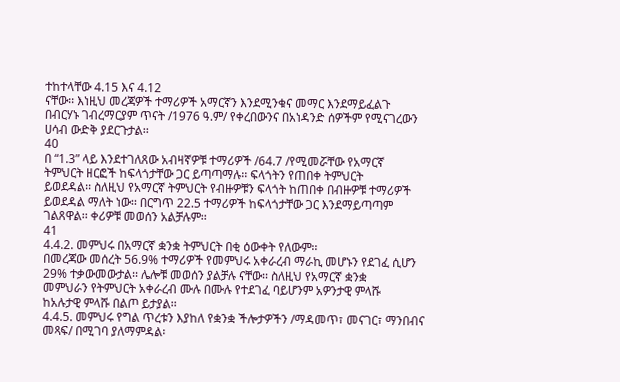ተከተላቸው 4.15 እና 4.12
ናቸው፡፡ እነዚህ መረጃዎች ተማሪዎች አማርኛን እንደሚንቁና መማር እንደማይፈልጉ
በብርሃኑ ገብረማርያም ጥናት /1976 ዓ.ም/ የቀረበውንና በአነዳንድ ሰዎችም የሚናገረውን
ሀሳብ ውድቅ ያደርጉታል፡፡
40
በ “1.3” ላይ እንደተገለጸው አብዛኛዎቹ ተማሪዎች /64.7 /የሚመሯቸው የአማርኛ
ትምህርት ዘርፎች ከፍላጎታቸው ጋር ይጣጣማሉ፡፡ ፍላጎትን የጠበቀ ትምህርት
ይወደዳል፡፡ ስለዚህ የአማርኛ ትምህርት የብዙዎቹን ፍላጎት ከጠበቀ በብዙዎቹ ተማሪዎች
ይወደዳል ማለት ነው፡፡ በርግጥ 22.5 ተማሪዎች ከፍላጎታቸው ጋር እንደማይጣጣም
ገልጸዋል፡፡ ቀሪዎቹ መወሰን አልቻሉም፡፡
41
4.4.2. መምህሩ በአማርኛ ቋንቋ ትምህርት በቂ ዕውቀት የለውም፡፡
በመረጃው መሰረት 56.9% ተማሪዎች የመምህሩ አቀራረብ ማራኪ መሆኑን የደገፈ ሲሆን
29% ተቃውመውታል፡፡ ሌሎቹ መወሰን ያልቻሉ ናቸው፡፡ ስለዚህ የአማርኛ ቋንቋ
መምህራን የትምህርት አቀራረብ ሙሉ በሙሉ የተደገፈ ባይሆንም አዎንታዊ ምላሹ
ከአሉታዊ ምላሹ በልጦ ይታያል፡፡
4.4.5. መምህሩ የግል ጥረቱን እያከለ የቋንቋ ችሎታዎችን /ማዳመጥ፣ መናገር፣ ማንበብና
መጻፍ/ በሚገባ ያለማምዳል፡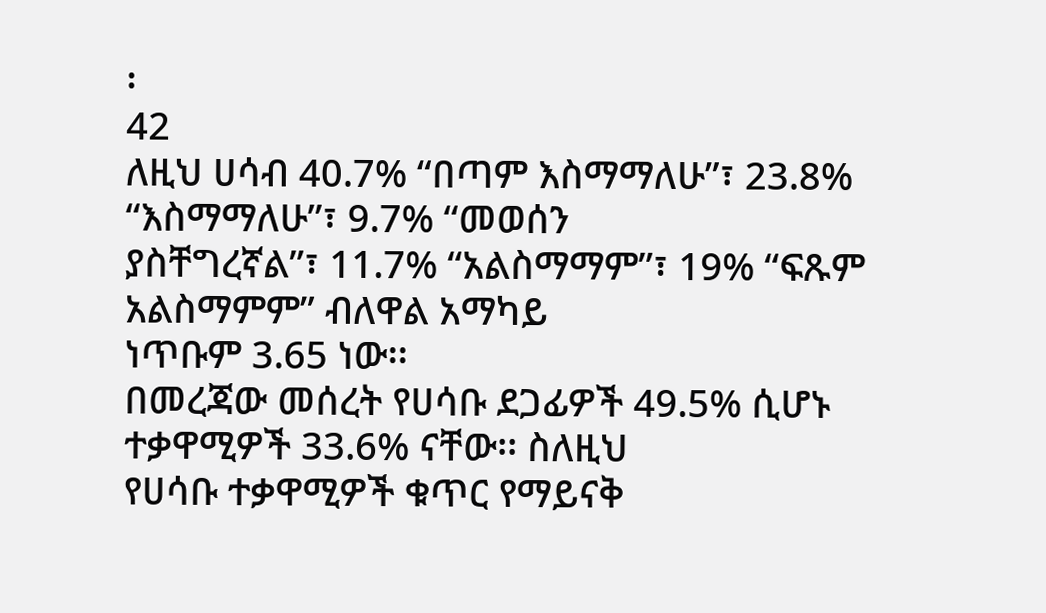፡
42
ለዚህ ሀሳብ 40.7% “በጣም እስማማለሁ”፣ 23.8% “እስማማለሁ”፣ 9.7% “መወሰን
ያስቸግረኛል”፣ 11.7% “አልስማማም”፣ 19% “ፍጹም አልስማምም” ብለዋል አማካይ
ነጥቡም 3.65 ነው፡፡
በመረጃው መሰረት የሀሳቡ ደጋፊዎች 49.5% ሲሆኑ ተቃዋሚዎች 33.6% ናቸው፡፡ ስለዚህ
የሀሳቡ ተቃዋሚዎች ቁጥር የማይናቅ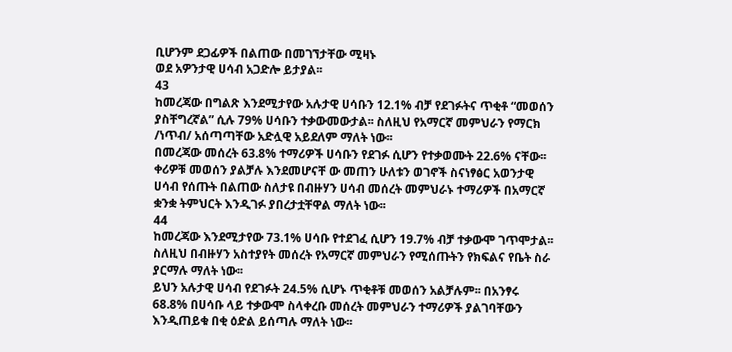ቢሆንም ደጋፊዎች በልጠው በመገኘታቸው ሚዛኑ
ወደ አዎንታዊ ሀሳብ አጋድሎ ይታያል፡፡
43
ከመረጃው በግልጽ እንደሚታየው አሉታዊ ሀሳቡን 12.1% ብቻ የደገፉትና ጥቂቶ “መወሰን
ያስቸግረኛል” ሲሉ 79% ሀሳቡን ተቃውመውታል፡፡ ስለዚህ የአማርኛ መምህራን የማርክ
/ነጥብ/ አሰጣጣቸው አድሏዊ አይደለም ማለት ነው፡፡
በመረጃው መሰረት 63.8% ተማሪዎች ሀሳቡን የደገፉ ሲሆን የተቃወሙት 22.6% ናቸው፡፡
ቀሪዎቹ መወሰን ያልቻሉ እንደመሆናቸ ው መጠን ሁለቱን ወገኖች ስናነፃፅር አወንታዊ
ሀሳብ የሰጡት በልጠው ስለታዩ በብዙሃን ሀሳብ መሰረት መምህራኑ ተማሪዎች በአማርኛ
ቋንቋ ትምህርት እንዲገፉ ያበረታቷቸዋል ማለት ነው፡፡
44
ከመረጃው እንደሚታየው 73.1% ሀሳቡ የተደገፈ ሲሆን 19.7% ብቻ ተቃውሞ ገጥሞታል፡፡
ስለዚህ በብዙሃን አስተያየት መሰረት የአማርኛ መምህራን የሚሰጡትን የክፍልና የቤት ስራ
ያርማሉ ማለት ነው፡፡
ይህን አሉታዊ ሀሳብ የደገፉት 24.5% ሲሆኑ ጥቂቶቹ መወሰን አልቻሉም፡፡ በአንፃሩ
68.8% በሀሳቡ ላይ ተቃውሞ ስላቀረቡ መሰረት መምህራን ተማሪዎች ያልገባቸውን
እንዲጠይቁ በቂ ዕድል ይሰጣሉ ማለት ነው፡፡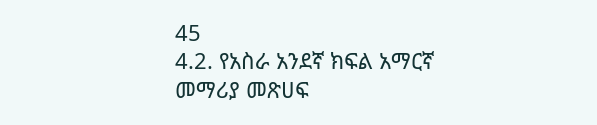45
4.2. የአስራ አንደኛ ክፍል አማርኛ መማሪያ መጽሀፍ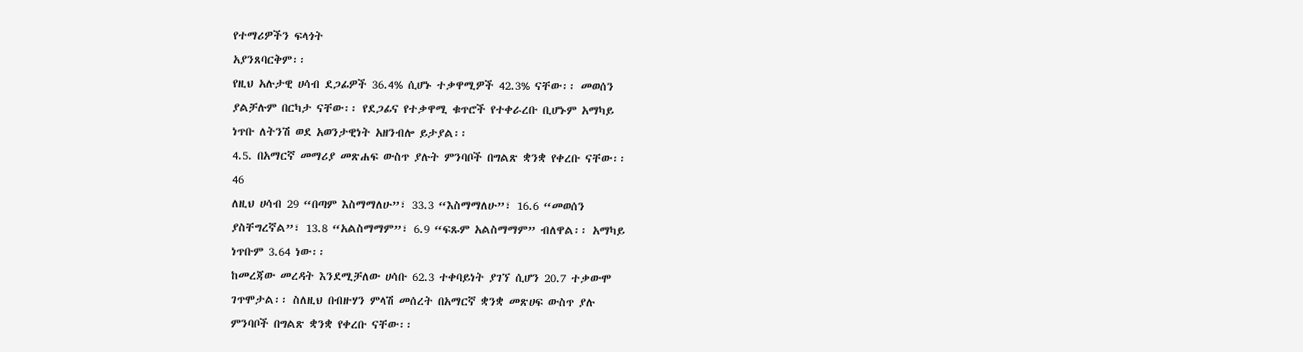የተማሪዎችን ፍላጎት
አያንጸባርቅም፡፡
የዚህ አሉታዊ ሀሳብ ደጋፊዎች 36.4% ሲሆኑ ተቃዋሚዎች 42.3% ናቸው፡፡ መወሰን
ያልቻሉም በርካታ ናቸው፡፡ የደጋፊና የተቃዋሚ ቁጥሮች የተቀራረቡ ቢሆኑም አማካይ
ነጥቡ ለትንሽ ወደ አወንታዊነት አዘንብሎ ይታያል፡፡
4.5. በአማርኛ መማሪያ መጽሐፍ ውስጥ ያሉት ምንባቦች በግልጽ ቋንቋ የቀረቡ ናቸው፡፡
46
ለዚህ ሀሳብ 29 “በጣም እስማማለሁ”፣ 33.3 “እስማማለሁ”፣ 16.6 “መወሰን
ያስቸግረኛል”፣ 13.8 “አልስማማም”፣ 6.9 “ፍጹም አልስማማም” ብለዋል፡፡ አማካይ
ነጥቡም 3.64 ነው፡፡
ከመረጃው መረዳት እንደሚቻለው ሀሳቡ 62.3 ተቀባይነት ያገኘ ሲሆን 20.7 ተቃውሞ
ገጥሞታል፡፡ ስለዚህ በብዙሃን ምላሽ መሰረት በአማርኛ ቋንቋ መጽሀፍ ውስጥ ያሉ
ምንባቦች በግልጽ ቋንቋ የቀረቡ ናቸው፡፡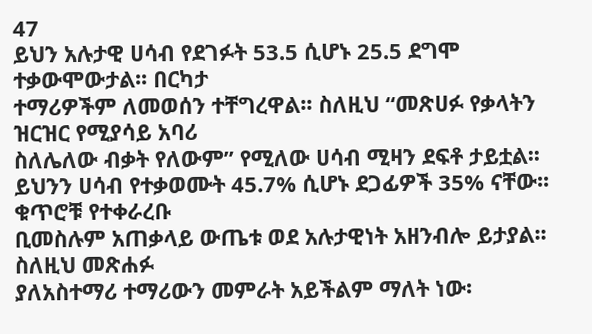47
ይህን አሉታዊ ሀሳብ የደገፉት 53.5 ሲሆኑ 25.5 ደግሞ ተቃውሞውታል፡፡ በርካታ
ተማሪዎችም ለመወሰን ተቸግረዋል፡፡ ስለዚህ “መጽሀፉ የቃላትን ዝርዝር የሚያሳይ አባሪ
ስለሌለው ብቃት የለውም” የሚለው ሀሳብ ሚዛን ደፍቶ ታይቷል፡፡
ይህንን ሀሳብ የተቃወሙት 45.7% ሲሆኑ ደጋፊዎች 35% ናቸው፡፡ ቁጥሮቹ የተቀራረቡ
ቢመስሉም አጠቃላይ ውጤቱ ወደ አሉታዊነት አዘንብሎ ይታያል፡፡ ስለዚህ መጽሐፉ
ያለአስተማሪ ተማሪውን መምራት አይችልም ማለት ነው፡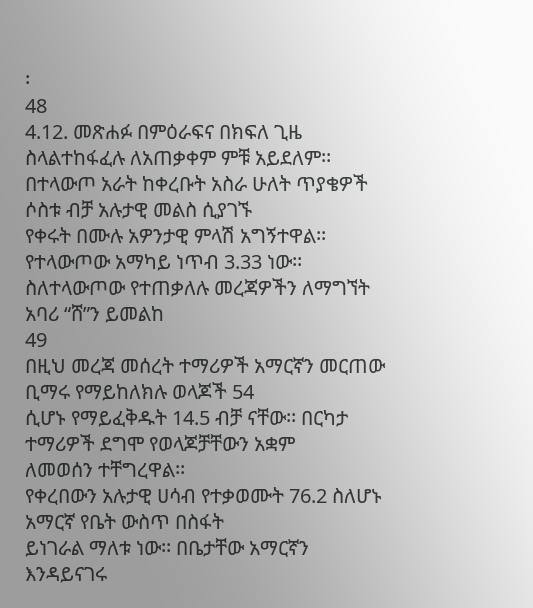፡
48
4.12. መጽሐፉ በምዕራፍና በክፍለ ጊዜ ስላልተከፋፈሉ ለአጠቃቀም ምቹ አይደለም፡፡
በተላውጦ አራት ከቀረቡት አስራ ሁለት ጥያቄዎች ሶስቱ ብቻ አሉታዊ መልስ ሲያገኙ
የቀሩት በሙሉ አዎንታዊ ምላሽ አግኝተዋል፡፡ የተላውጦው አማካይ ነጥብ 3.33 ነው፡፡
ስለተላውጦው የተጠቃለሉ መረጃዎችን ለማግኘት አባሪ “ሸ”ን ይመልከ
49
በዚህ መረጃ መሰረት ተማሪዎች አማርኛን መርጠው ቢማሩ የማይከለክሉ ወላጆች 54
ሲሆኑ የማይፈቅዱት 14.5 ብቻ ናቸው፡፡ በርካታ ተማሪዎች ደግሞ የወላጆቻቸውን አቋም
ለመወሰን ተቸግረዋል፡፡
የቀረበውን አሉታዊ ሀሳብ የተቃወሙት 76.2 ስለሆኑ አማርኛ የቤት ውስጥ በስፋት
ይነገራል ማለቱ ነው፡፡ በቤታቸው አማርኛን እንዳይናገሩ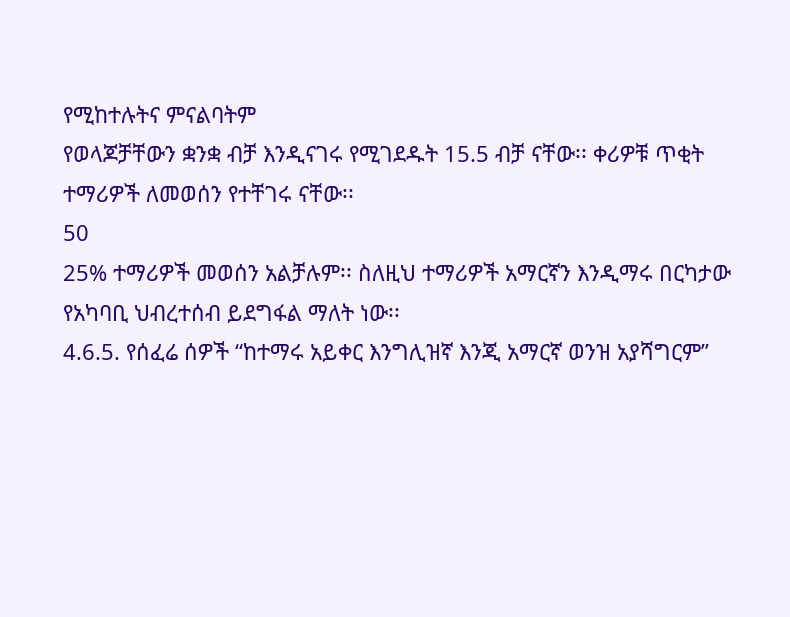የሚከተሉትና ምናልባትም
የወላጆቻቸውን ቋንቋ ብቻ እንዲናገሩ የሚገደዱት 15.5 ብቻ ናቸው፡፡ ቀሪዎቹ ጥቂት
ተማሪዎች ለመወሰን የተቸገሩ ናቸው፡፡
50
25% ተማሪዎች መወሰን አልቻሉም፡፡ ስለዚህ ተማሪዎች አማርኛን እንዲማሩ በርካታው
የአካባቢ ህብረተሰብ ይደግፋል ማለት ነው፡፡
4.6.5. የሰፈሬ ሰዎች “ከተማሩ አይቀር እንግሊዝኛ እንጂ አማርኛ ወንዝ አያሻግርም”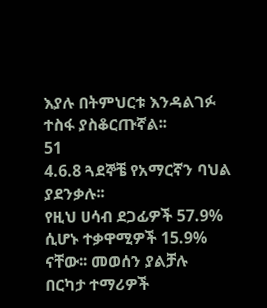እያሉ በትምህርቱ እንዳልገፉ ተስፋ ያስቆርጡኛል፡፡
51
4.6.8 ጓደኞቼ የአማርኛን ባህል ያደንቃሉ፡፡
የዚህ ሀሳብ ደጋፊዎች 57.9% ሲሆኑ ተቃዋሚዎች 15.9% ናቸው፡፡ መወሰን ያልቻሉ
በርካታ ተማሪዎች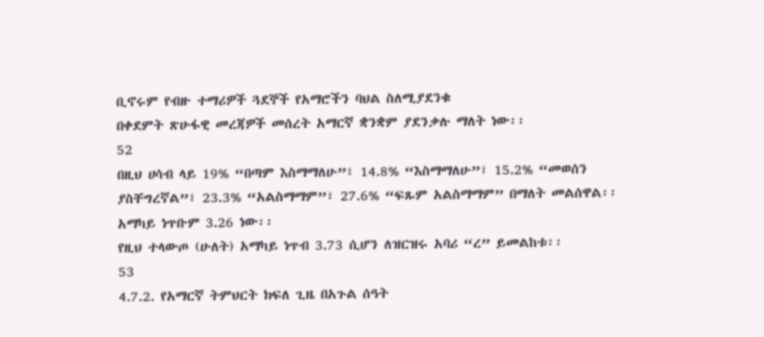ቢኖሩም የብዙ ተማሪዎች ጓደኞች የአማሮችን ባህል ስለሚያደንቁ
በቀደምት ጽሁፋዊ መረጃዎች መሰረት አማርኛ ቋንቋም ያደንቃሉ ማለት ነው፡፡
52
በዚህ ሀሳብ ላይ 19% “በጣም እስማማለሁ”፣ 14.8% “እስማማለሁ”፣ 15.2% “መወሰን
ያስቸግረኛል”፣ 23.3% “አልስማማም”፣ 27.6% “ፍጹም አልስማማም” በማለት መልሰዋል፡፡
አማካይ ነጥቡም 3.26 ነው፡፡
የዚህ ተላውጦ (ሁለት) አማካይ ነጥብ 3.73 ሲሆን ለዝርዝሩ አባሪ “ረ” ይመልከቱ፡፡
53
4.7.2. የአማርኛ ትምህርት ክፍለ ጊዜ በአጉል ሰዓት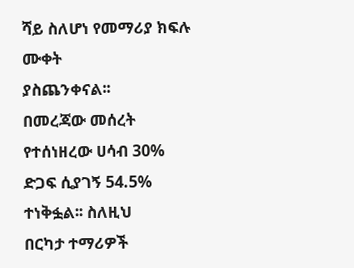ሻይ ስለሆነ የመማሪያ ክፍሉ ሙቀት
ያስጨንቀናል፡፡
በመረጃው መሰረት የተሰነዘረው ሀሳብ 30% ድጋፍ ሲያገኝ 54.5% ተነቅፏል፡፡ ስለዚህ
በርካታ ተማሪዎች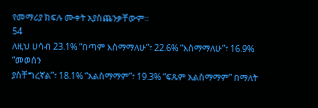የመማሪያ ክፍሉ ሙቀት አያስጨንቃቸውም፡፡
54
ለዚህ ሀሳብ 23.1% “በጣም እስማማለሁ”፣ 22.6% “እስማማለሁ”፣ 16.9% “መወሰን
ያስቸግረኛል”፣ 18.1% “አልስማማም”፣ 19.3% “ፍጹም አልስማማም” በማለት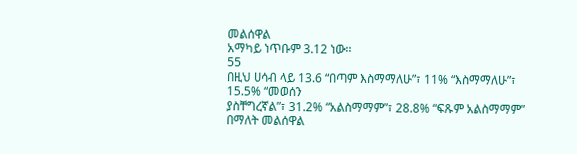መልሰዋል
አማካይ ነጥቡም 3.12 ነው፡፡
55
በዚህ ሀሳብ ላይ 13.6 “በጣም እስማማለሁ”፣ 11% “እስማማለሁ”፣ 15.5% “መወሰን
ያስቸግረኛል”፣ 31.2% “አልስማማም”፣ 28.8% “ፍጹም አልስማማም” በማለት መልሰዋል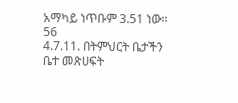አማካይ ነጥቡም 3.51 ነው፡፡
56
4.7.11. በትምህርት ቤታችን ቤተ መጽሀፍት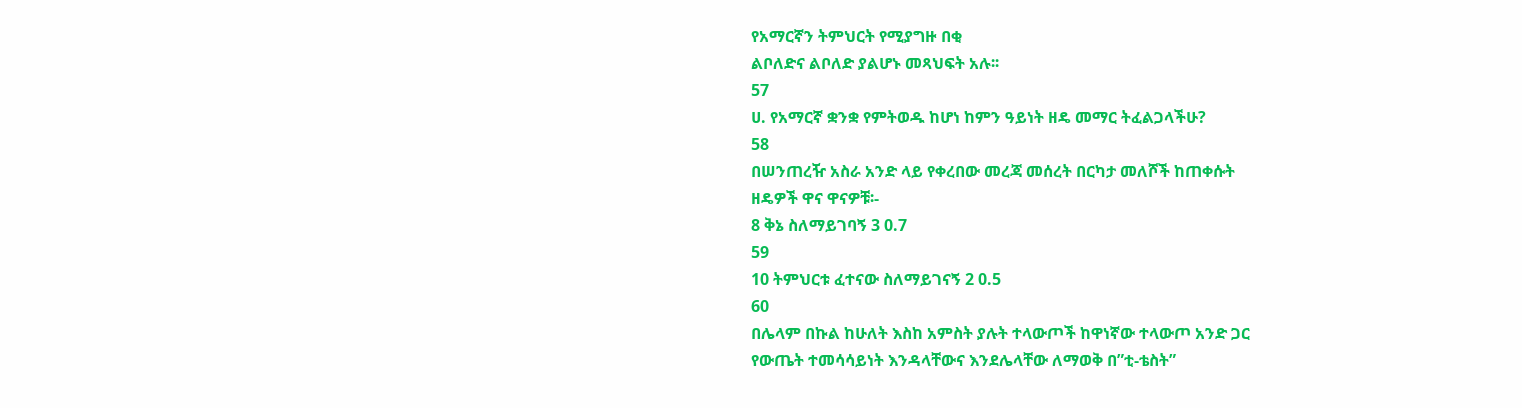የአማርኛን ትምህርት የሚያግዙ በቂ
ልቦለድና ልቦለድ ያልሆኑ መጻህፍት አሉ፡፡
57
ሀ. የአማርኛ ቋንቋ የምትወዱ ከሆነ ከምን ዓይነት ዘዴ መማር ትፈልጋላችሁ?
58
በሠንጠረዥ አስራ አንድ ላይ የቀረበው መረጃ መሰረት በርካታ መለሾች ከጠቀሱት
ዘዴዎች ዋና ዋናዎቹ፡-
8 ቅኔ ስለማይገባኝ 3 0.7
59
10 ትምህርቱ ፈተናው ስለማይገናኝ 2 0.5
60
በሌላም በኩል ከሁለት እስከ አምስት ያሉት ተላውጦች ከዋነኛው ተላውጦ አንድ ጋር
የውጤት ተመሳሳይነት እንዳላቸውና እንደሌላቸው ለማወቅ በ”ቲ-ቴስት”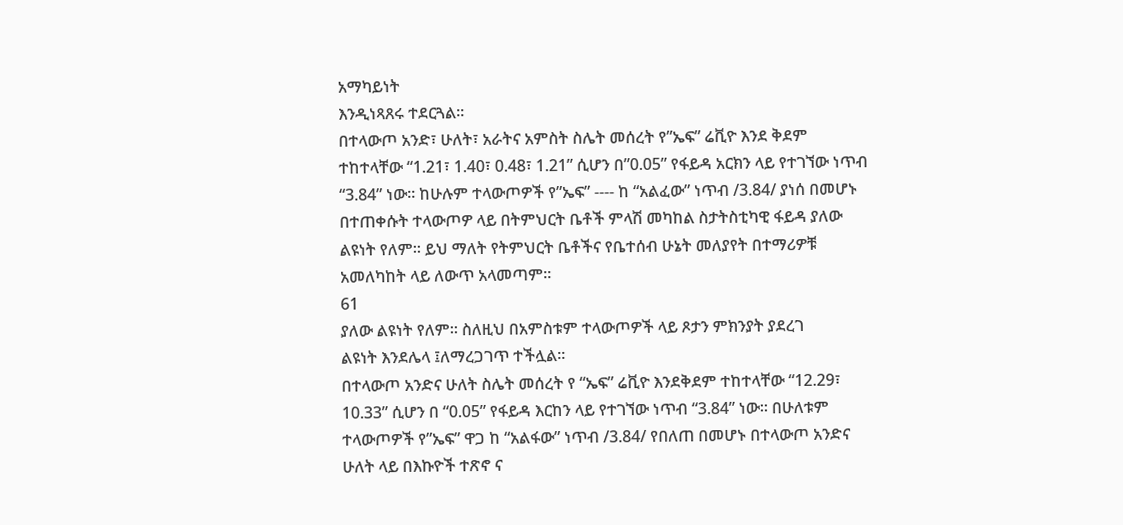አማካይነት
እንዲነጻጸሩ ተደርጓል፡፡
በተላውጦ አንድ፣ ሁለት፣ አራትና አምስት ስሌት መሰረት የ”ኤፍ” ሬቪዮ እንደ ቅደም
ተከተላቸው “1.21፣ 1.40፣ 0.48፣ 1.21” ሲሆን በ”0.05” የፋይዳ አርክን ላይ የተገኘው ነጥብ
“3.84” ነው፡፡ ከሁሉም ተላውጦዎች የ”ኤፍ” ---- ከ “አልፈው” ነጥብ /3.84/ ያነሰ በመሆኑ
በተጠቀሱት ተላውጦዎ ላይ በትምህርት ቤቶች ምላሽ መካከል ስታትስቲካዊ ፋይዳ ያለው
ልዩነት የለም፡፡ ይህ ማለት የትምህርት ቤቶችና የቤተሰብ ሁኔት መለያየት በተማሪዎቹ
አመለካከት ላይ ለውጥ አላመጣም፡፡
61
ያለው ልዩነት የለም፡፡ ስለዚህ በአምስቱም ተላውጦዎች ላይ ጾታን ምክንያት ያደረገ
ልዩነት እንደሌላ ፤ለማረጋገጥ ተችሏል፡፡
በተላውጦ አንድና ሁለት ስሌት መሰረት የ “ኤፍ” ሬቪዮ እንደቅደም ተከተላቸው “12.29፣
10.33” ሲሆን በ “0.05” የፋይዳ እርከን ላይ የተገኘው ነጥብ “3.84” ነው፡፡ በሁለቱም
ተላውጦዎች የ”ኤፍ” ዋጋ ከ “አልፋው” ነጥብ /3.84/ የበለጠ በመሆኑ በተላውጦ አንድና
ሁለት ላይ በእኩዮች ተጽኖ ና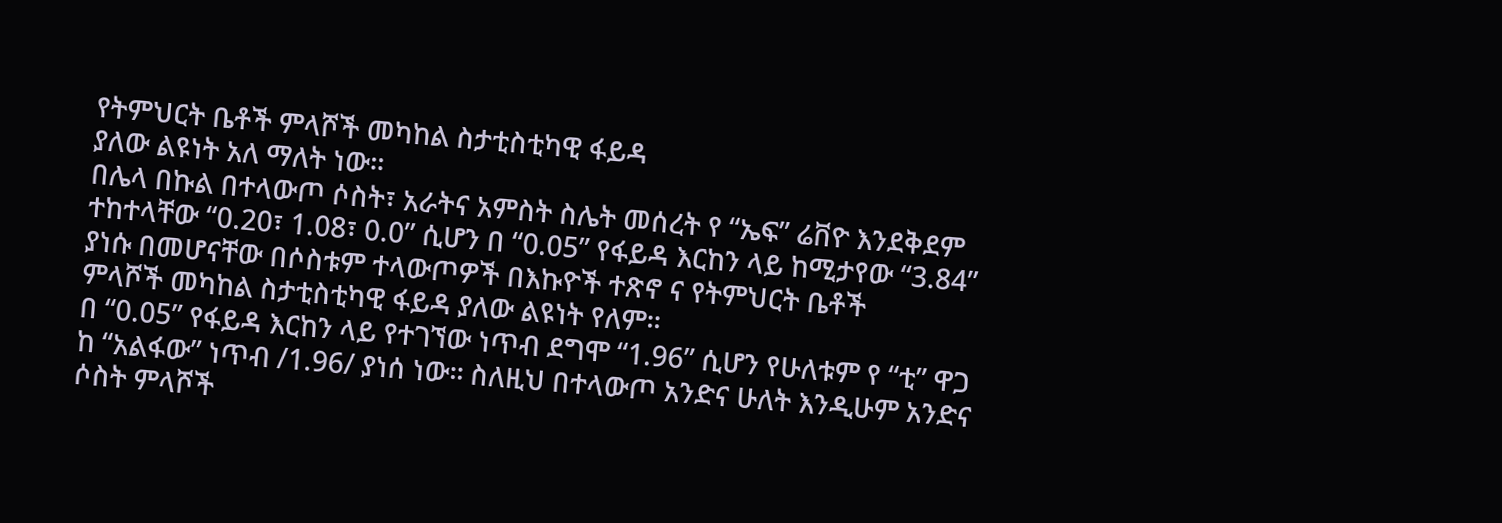የትምህርት ቤቶች ምላሾች መካከል ስታቲስቲካዊ ፋይዳ
ያለው ልዩነት አለ ማለት ነው፡፡
በሌላ በኩል በተላውጦ ሶስት፣ አራትና አምስት ስሌት መሰረት የ “ኤፍ” ሬቨዮ እንደቅደም
ተከተላቸው “0.20፣ 1.08፣ 0.0” ሲሆን በ “0.05” የፋይዳ እርከን ላይ ከሚታየው “3.84”
ያነሱ በመሆናቸው በሶስቱም ተላውጦዎች በእኩዮች ተጽኖ ና የትምህርት ቤቶች
ምላሾች መካከል ስታቲስቲካዊ ፋይዳ ያለው ልዩነት የለም፡፡
በ “0.05” የፋይዳ እርከን ላይ የተገኘው ነጥብ ደግሞ “1.96” ሲሆን የሁለቱም የ “ቲ” ዋጋ
ከ “አልፋው” ነጥብ /1.96/ ያነሰ ነው፡፡ ስለዚህ በተላውጦ አንድና ሁለት እንዲሁም አንድና
ሶስት ምላሾች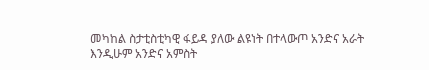መካከል ስታቲስቲካዊ ፋይዳ ያለው ልዩነት በተላውጦ አንድና አራት
እንዲሁም አንድና አምስት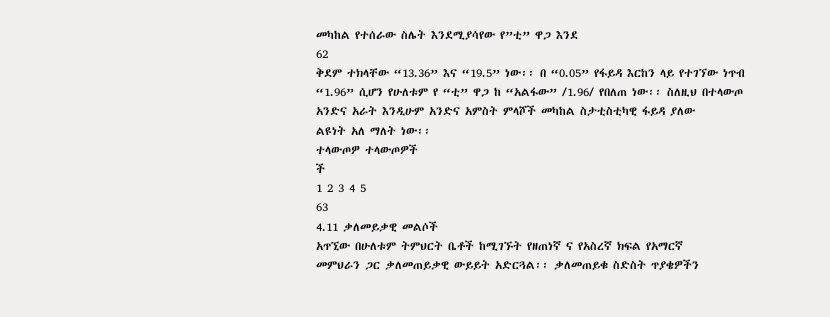መካከል የተሰራው ስሌት እንደሚያሳየው የ”ቲ” ዋጋ እንደ
62
ቅደም ተክላቸው “13.36” እና “19.5” ነው፡፡ በ “0.05” የፋይዳ እርከን ላይ የተገኘው ነጥብ
“1.96” ሲሆን የሁለቱም የ “ቲ” ዋጋ ከ “አልፋው” /1.96/ የበለጠ ነው፡፡ ስለዚህ በተላውጦ
አንድና አራት እንዲሁም አንድና አምስት ምላሾች መካከል ስታቲስቲካዊ ፋይዳ ያለው
ልዩነት አለ ማለት ነው፡፡
ተላውጦዎ ተላውጦዎች
ች
1 2 3 4 5
63
4.11 ቃለመይቃዊ መልሶች
አጥኚው በሁለቱም ትምህርት ቤቶች ከሚገኙት የዘጠነኛ ና የአስረኛ ክፍል የአማርኛ
መምህራን ጋር ቃለመጠይቃዊ ውይይት አድርጓል፡፡ ቃለመጠይቁ ስድስት ጥያቄዎችን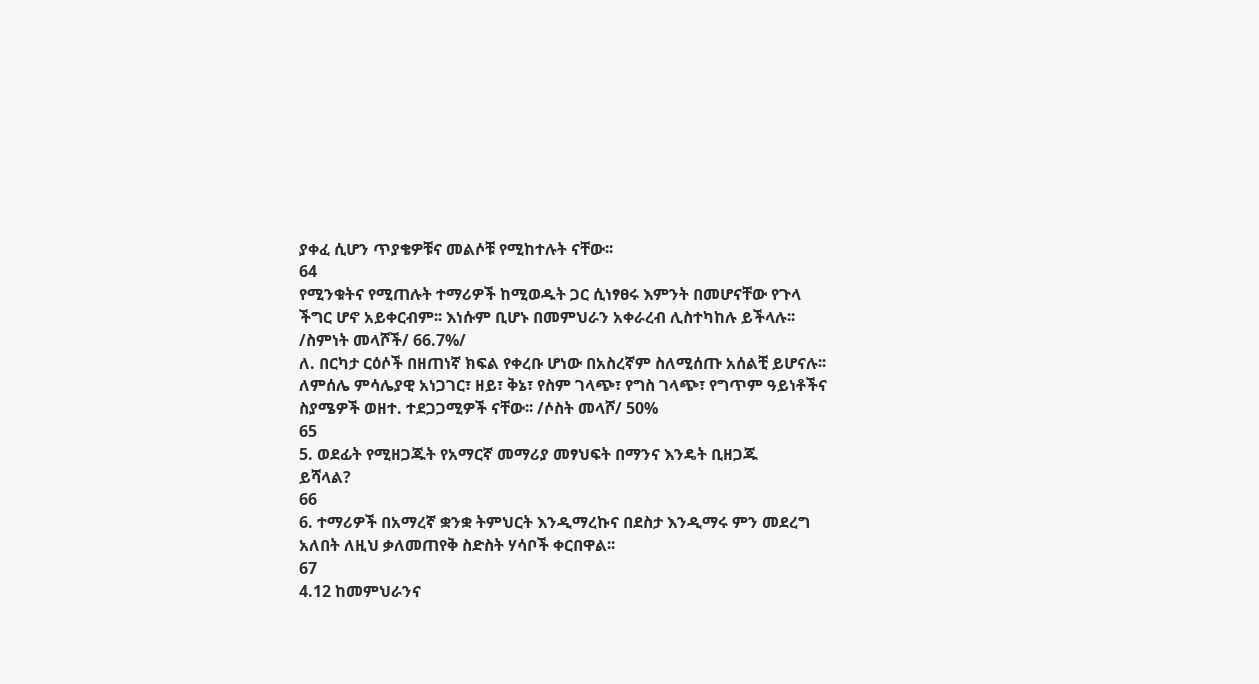ያቀፈ ሲሆን ጥያቄዎቹና መልሶቹ የሚከተሉት ናቸው፡፡
64
የሚንቁትና የሚጠሉት ተማሪዎች ከሚወዱት ጋር ሲነፃፀሩ እምንት በመሆናቸው የጉላ
ችግር ሆኖ አይቀርብም፡፡ እነሱም ቢሆኑ በመምህራን አቀራረብ ሊስተካከሉ ይችላሉ፡፡
/ስምነት መላሾች/ 66.7%/
ለ. በርካታ ርዕሶች በዘጠነኛ ክፍል የቀረቡ ሆነው በአስረኛም ስለሚሰጡ አሰልቺ ይሆናሉ፡፡
ለምሰሌ ምሳሌያዊ አነጋገር፣ ዘይ፣ ቅኔ፣ የስም ገላጭ፣ የግስ ገላጭ፣ የግጥም ዓይነቶችና
ስያሜዎች ወዘተ. ተደጋጋሚዎች ናቸው፡፡ /ሶስት መላሾ/ 50%
65
5. ወደፊት የሚዘጋጁት የአማርኛ መማሪያ መፃህፍት በማንና እንዴት ቢዘጋጁ
ይሻላል?
66
6. ተማሪዎች በአማረኛ ቋንቋ ትምህርት እንዲማረኩና በደስታ እንዲማሩ ምን መደረግ
አለበት ለዚህ ቃለመጠየቅ ስድስት ሃሳቦች ቀርበዋል፡፡
67
4.12 ከመምህራንና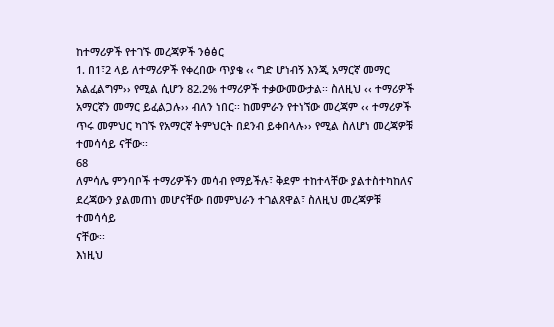ከተማሪዎች የተገኙ መረጃዎች ንፅፅር
1. በ1፣2 ላይ ለተማሪዎች የቀረበው ጥያቄ ‹‹ ግድ ሆነብኝ እንጂ አማርኛ መማር
አልፈልግም›› የሚል ሲሆን 82.2% ተማሪዎች ተቃውመውታል፡፡ ስለዚህ ‹‹ ተማሪዎች
አማርኛን መማር ይፈልጋሉ›› ብለን ነበር፡፡ ከመምራን የተነኘው መረጃም ‹‹ ተማሪዎች
ጥሩ መምህር ካገኙ የአማርኛ ትምህርት በደንብ ይቀበላሉ›› የሚል ስለሆነ መረጃዎቹ
ተመሳሳይ ናቸው፡፡
68
ለምሳሌ ምንባቦች ተማሪዎችን መሳብ የማይችሉ፣ ቅደም ተከተላቸው ያልተስተካከለና
ደረጃውን ያልመጠነ መሆናቸው በመምህራን ተገልጸዋል፣ ስለዚህ መረጃዎቹ ተመሳሳይ
ናቸው፡፡
እነዚህ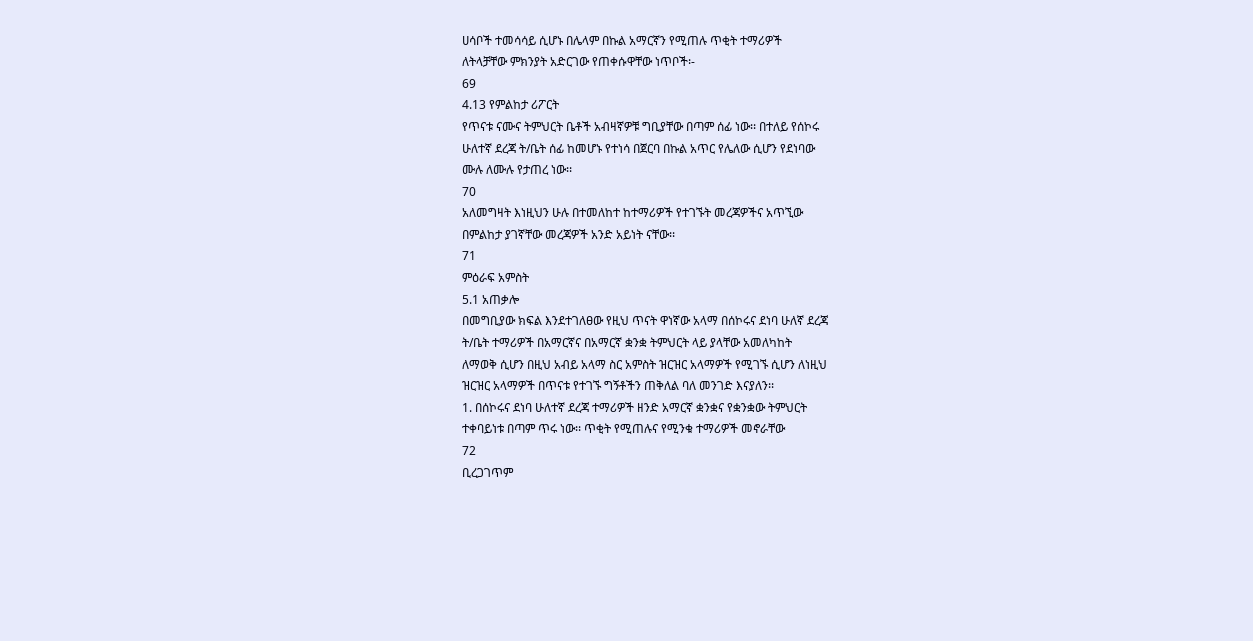ሀሳቦች ተመሳሳይ ሲሆኑ በሌላም በኩል አማርኛን የሚጠሉ ጥቂት ተማሪዎች
ለትላቻቸው ምክንያት አድርገው የጠቀሱዋቸው ነጥቦች፡-
69
4.13 የምልከታ ሪፖርት
የጥናቱ ናሙና ትምህርት ቤቶች አብዛኛዎቹ ግቢያቸው በጣም ሰፊ ነው፡፡ በተለይ የሰኮሩ
ሁለተኛ ደረጃ ት/ቤት ሰፊ ከመሆኑ የተነሳ በጀርባ በኩል አጥር የሌለው ሲሆን የደነባው
ሙሉ ለሙሉ የታጠረ ነው፡፡
70
አለመግዛት እነዚህን ሁሉ በተመለከተ ከተማሪዎች የተገኙት መረጃዎችና አጥኚው
በምልከታ ያገኛቸው መረጃዎች አንድ አይነት ናቸው፡፡
71
ምዕራፍ አምስት
5.1 አጠቃሎ
በመግቢያው ክፍል እንደተገለፀው የዚህ ጥናት ዋነኛው አላማ በሰኮሩና ደነባ ሁለኛ ደረጃ
ት/ቤት ተማሪዎች በአማርኛና በአማርኛ ቋንቋ ትምህርት ላይ ያላቸው አመለካከት
ለማወቅ ሲሆን በዚህ አብይ አላማ ስር አምስት ዝርዝር አላማዎች የሚገኙ ሲሆን ለነዚህ
ዝርዝር አላማዎች በጥናቱ የተገኙ ግኝቶችን ጠቅለል ባለ መንገድ እናያለን፡፡
1. በሰኮሩና ደነባ ሁለተኛ ደረጃ ተማሪዎች ዘንድ አማርኛ ቋንቋና የቋንቋው ትምህርት
ተቀባይነቱ በጣም ጥሩ ነው፡፡ ጥቂት የሚጠሉና የሚንቁ ተማሪዎች መኖራቸው
72
ቢረጋገጥም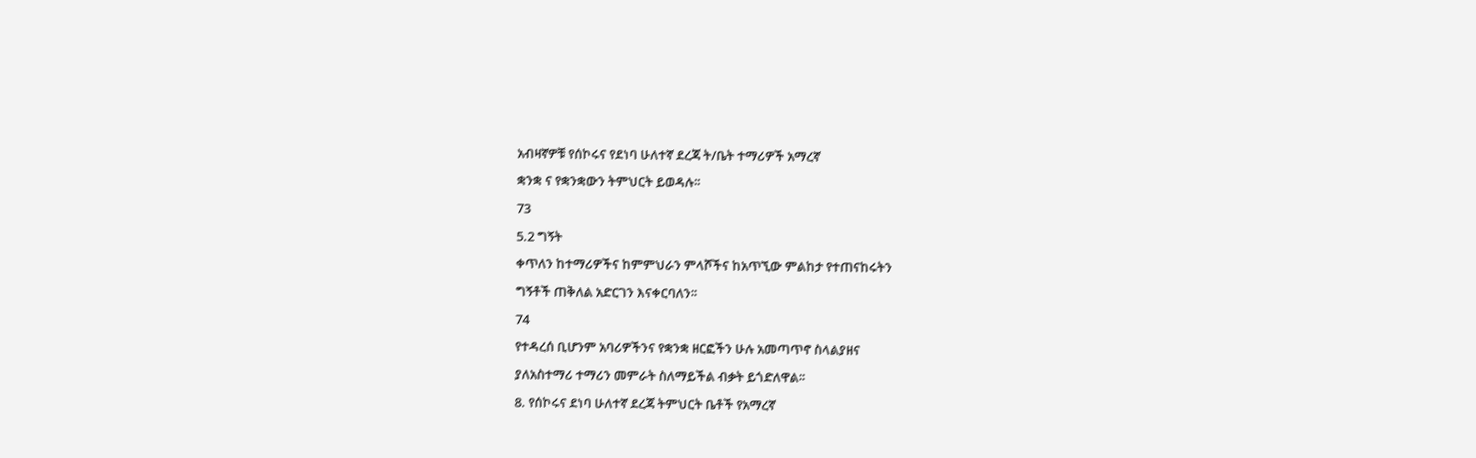አብዛኛዎቹ የሰኮሩና የደነባ ሁለተኛ ደረጃ ት/ቤት ተማሪዎች አማረኛ
ቋንቋ ና የቋንቋውን ትምህርት ይወዳሉ፡፡
73
5.2 ግኝት
ቀጥለን ከተማሪዎችና ከምምህራን ምላሾችና ከአጥኚው ምልከታ የተጠናከሩትን
ግኝቶች ጠቅለል አድርገን እናቀርባለን፡፡
74
የተዳረሰ ቢሆንም አባሪዎችንና የቋንቋ ዘርፎችን ሁሉ አመጣጥኖ ስላልያዘና
ያለአስተማሪ ተማሪን መምራት ስለማይችል ብቃት ይጎድለዋል፡፡
8. የሰኮሩና ደነባ ሁለተኛ ደረጃ ትምህርት ቤቶች የአማረኛ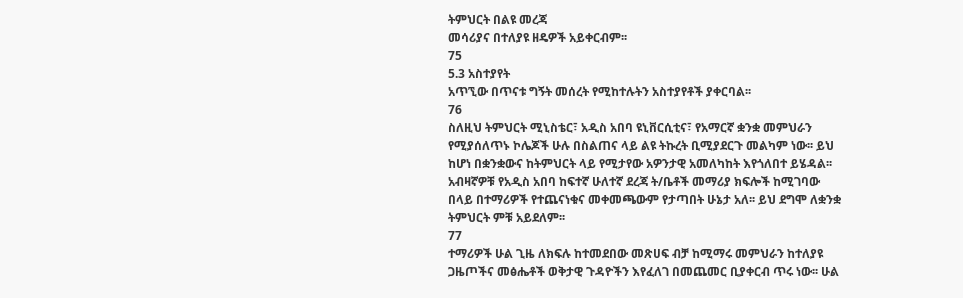ትምህርት በልዩ መረጃ
መሳሪያና በተለያዩ ዘዴዎች አይቀርብም፡፡
75
5.3 አስተያየት
አጥኚው በጥናቱ ግኝት መሰረት የሚከተሉትን አስተያየቶች ያቀርባል፡፡
76
ስለዚህ ትምህርት ሚኒስቴር፣ አዲስ አበባ ዩኒቨርሲቲና፣ የአማርኛ ቋንቋ መምህራን
የሚያሰለጥኑ ኮሌጆች ሁሉ በስልጠና ላይ ልዩ ትኩረት ቢሚያደርጉ መልካም ነው፡፡ ይህ
ከሆነ በቋንቋውና ከትምህርት ላይ የሚታየው አዎንታዊ አመለካከት እየጎለበተ ይሄዳል፡፡
አብዛኛዎቹ የአዲስ አበባ ከፍተኛ ሁለተኛ ደረጃ ት/ቤቶች መማሪያ ክፍሎች ከሚገባው
በላይ በተማሪዎች የተጨናነቁና መቀመጫውም የታጣበት ሁኔታ አለ፡፡ ይህ ደግሞ ለቋንቋ
ትምህርት ምቹ አይደለም፡፡
77
ተማሪዎች ሁል ጊዜ ለክፍሉ ከተመደበው መጽሀፍ ብቻ ከሚማሩ መምህራን ከተለያዩ
ጋዜጦችና መፅሔቶች ወቅታዊ ጉዳዮችን እየፈለገ በመጨመር ቢያቀርብ ጥሩ ነው፡፡ ሁል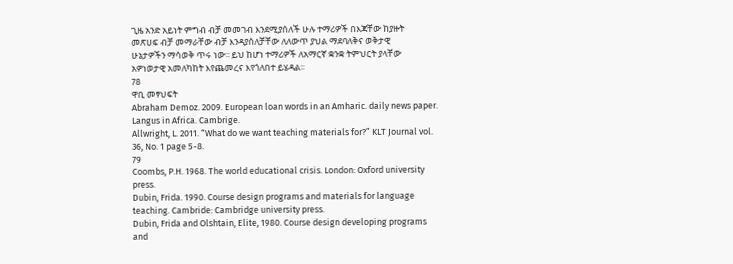ጊዜ አንድ አይነት ምግብ ብቻ መመገብ እንደሚያሰለች ሁሉ ተማሪዎች በእጃቸው ከያዙት
መጽሀፍ ብቻ መማራቸው ብቻ እንዳያሰለቻቸው ለለውጥ ያህል ማደባለቅና ወቅታዊ
ሁኔታዎችን ማሳወቅ ጥሩ ነው፡፡ ይህ ከሆነ ተማሪዎች ለአማርኛ ቋንቋ ትምህርት ያላቸው
አዎነወታዊ አመለካከት እየጨመረና እየጎለበተ ይሄዳል፡፡
78
ዋቢ መፃህፍት
Abraham Demoz. 2009. European loan words in an Amharic. daily news paper.
Langus in Africa. Cambrige.
Allwright, L. 2011. “What do we want teaching materials for?” KLT Journal vol.
36, No. 1 page 5-8.
79
Coombs, P.H. 1968. The world educational crisis. London: Oxford university
press.
Dubin, Frida. 1990. Course design programs and materials for language
teaching. Cambride: Cambridge university press.
Dubin, Frida and Olshtain, Elite, 1980. Course design developing programs
and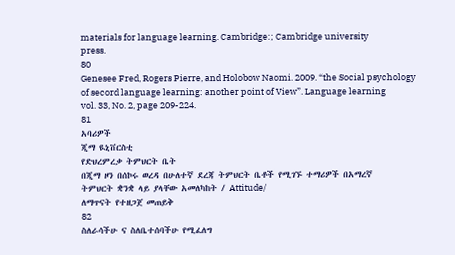materials for language learning. Cambridge:; Cambridge university
press.
80
Genesee Fred, Rogers Pierre, and Holobow Naomi. 2009. “the Social psychology
of secord language learning: another point of View”. Language learning
vol. 33, No. 2, page 209-224.
81
አባሪዎች
ጂማ ዪኒቨርስቲ
የድህረምረቃ ትምህርት ቤት
በጂማ ዞን በሰኮሩ ወረዳ በሁለተኛ ደረጃ ትምህርት ቤቶች የሚገኙ ተማሪዎች በአማረኛ
ትምህርት ቋንቋ ላይ ያላቸው አመለካከት / Attitude/
ለማጥናት የተዘጋጀ መጠይቅ
82
ስለራሳችሁ ና ስለቤተሰባችሁ የሚፈለግ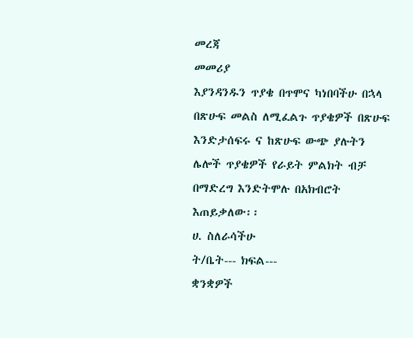መረጃ
መመሪያ
እያንዳንዱን ጥያቄ በጥሞና ካነበባችሁ በኋላ በጽሁፍ መልስ ለሚፈልጉ ጥያቄዎች በጽሁፍ
እንድታሰፍሩ ና ከጽሁፍ ውጭ ያሉትን ሌሎች ጥያቄዎች የራይት ምልክት ብቻ
በማድረግ እንድትሞሉ በአክብሮት እጠይቃለው፡፡
ሀ. ስለራሳችሁ
ት/ቤት--- ክፍል---
ቋንቋዎች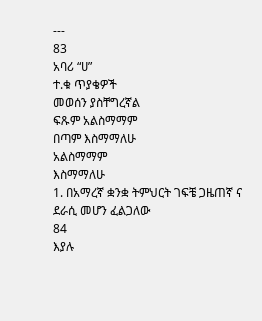---
83
አባሪ “ሀ”
ተ.ቁ ጥያቄዎች
መወሰን ያስቸግረኛል
ፍጹም አልስማማም
በጣም እስማማለሁ
አልስማማም
እስማማለሁ
1. በአማረኛ ቋንቋ ትምህርት ገፍቼ ጋዜጠኛ ና
ደራሲ መሆን ፈልጋለው
84
እያሉ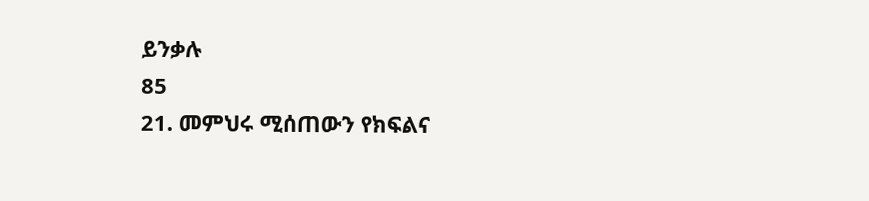ይንቃሉ
85
21. መምህሩ ሚሰጠውን የክፍልና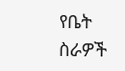የቤት ስራዎች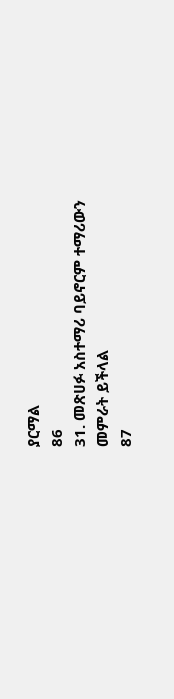ያርማል
86
31. መጽሀፉ አስተማሪ ባይኖርም ተማሪውን
መምራት ይችላል
87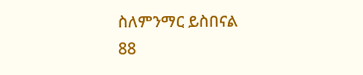ስለምንማር ይስበናል
88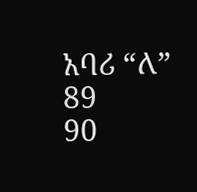አባሪ “ለ”
89
90